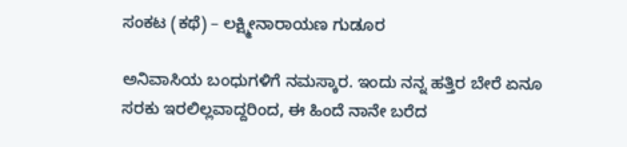ಸಂಕಟ (ಕಥೆ) – ಲಕ್ಷ್ಮೀನಾರಾಯಣ ಗುಡೂರ

ಅನಿವಾಸಿಯ ಬಂಧುಗಳಿಗೆ ನಮಸ್ಕಾರ. ಇಂದು ನನ್ನ ಹತ್ತಿರ ಬೇರೆ ಏನೂ ಸರಕು ಇರಲಿಲ್ಲವಾದ್ದರಿಂದ, ಈ ಹಿಂದೆ ನಾನೇ ಬರೆದ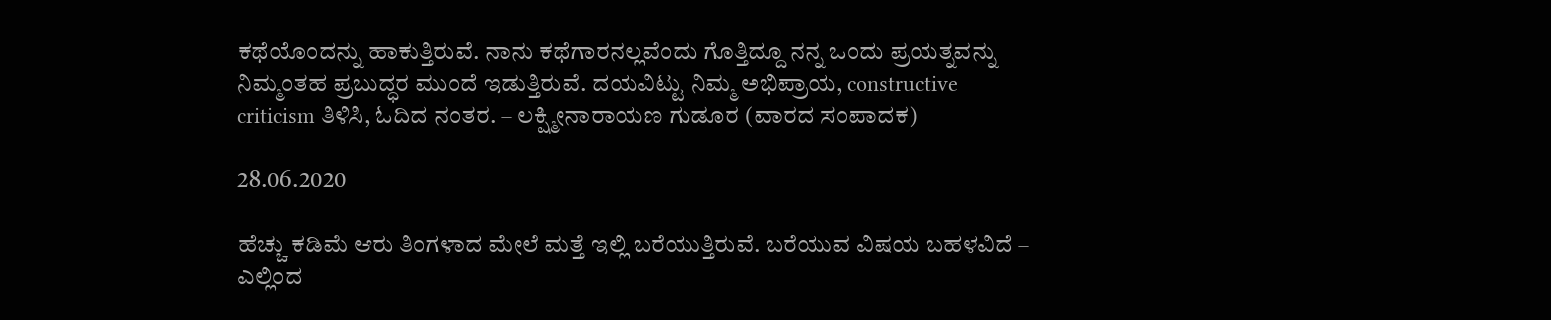ಕಥೆಯೊಂದನ್ನು ಹಾಕುತ್ತಿರುವೆ. ನಾನು ಕಥೆಗಾರನಲ್ಲವೆಂದು ಗೊತ್ತಿದ್ದೂ ನನ್ನ ಒಂದು ಪ್ರಯತ್ನವನ್ನು ನಿಮ್ಮಂತಹ ಪ್ರಬುದ್ಧರ ಮುಂದೆ ಇಡುತ್ತಿರುವೆ. ದಯವಿಟ್ಟು ನಿಮ್ಮ ಅಭಿಪ್ರಾಯ, constructive criticism ತಿಳಿಸಿ, ಓದಿದ ನಂತರ. – ಲಕ್ಷ್ಮೀನಾರಾಯಣ ಗುಡೂರ (ವಾರದ ಸಂಪಾದಕ)

28.06.2020

ಹೆಚ್ಚು ಕಡಿಮೆ ಆರು ತಿಂಗಳಾದ ಮೇಲೆ ಮತ್ತೆ ಇಲ್ಲಿ ಬರೆಯುತ್ತಿರುವೆ. ಬರೆಯುವ ವಿಷಯ ಬಹಳವಿದೆ – ಎಲ್ಲಿಂದ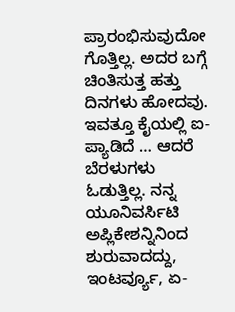ಪ್ರಾರಂಭಿಸುವುದೋ ಗೊತ್ತಿಲ್ಲ. ಅದರ ಬಗ್ಗೆ ಚಿಂತಿಸುತ್ತ ಹತ್ತು ದಿನಗಳು ಹೋದವು. ಇವತ್ತೂ ಕೈಯಲ್ಲಿ ಐ-ಪ್ಯಾಡಿದೆ … ಆದರೆ ಬೆರಳುಗಳು ಓಡುತ್ತಿಲ್ಲ. ನನ್ನ ಯೂನಿವರ್ಸಿಟಿ ಅಪ್ಲಿಕೇಶನ್ನಿನಿಂದ ಶುರುವಾದದ್ದು, ಇಂಟರ್ವ್ಯೂ, ಏ-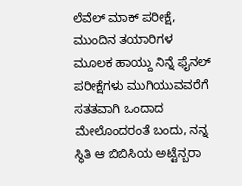ಲೆವೆಲ್ ಮಾಕ್ ಪರೀಕ್ಷೆ, ಮುಂದಿನ ತಯಾರಿಗಳ ಮೂಲಕ ಹಾಯ್ದು ನಿನ್ನೆ ಫೈನಲ್ ಪರೀಕ್ಷೆಗಳು ಮುಗಿಯುವವರೆಗೆ ಸತತವಾಗಿ ಒಂದಾದ ಮೇಲೊಂದರಂತೆ ಬಂದು, ನನ್ನ ಸ್ಥಿತಿ ಆ ಬಿಬಿಸಿಯ ಅಟ್ಟೆನ್ಬರಾ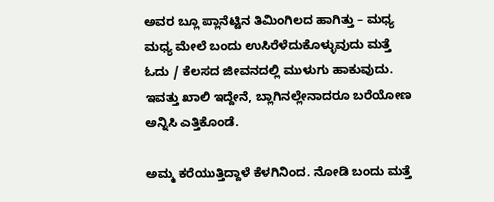ಅವರ ಬ್ಲೂ ಪ್ಲಾನೆಟ್ಟಿನ ತಿಮಿಂಗಿಲದ ಹಾಗಿತ್ತು – ಮಧ್ಯ ಮಧ್ಯ ಮೇಲೆ ಬಂದು ಉಸಿರೆಳೆದುಕೊಳ್ಳುವುದು ಮತ್ತೆ ಓದು / ಕೆಲಸದ ಜೀವನದಲ್ಲಿ ಮುಳುಗು ಹಾಕುವುದು. ಇವತ್ತು ಖಾಲಿ ಇದ್ದೇನೆ, ಬ್ಲಾಗಿನಲ್ಲೇನಾದರೂ ಬರೆಯೋಣ ಅನ್ನಿಸಿ ಎತ್ತಿಕೊಂಡೆ.

ಅಮ್ಮ ಕರೆಯುತ್ತಿದ್ದಾಳೆ ಕೆಳಗಿನಿಂದ. ನೋಡಿ ಬಂದು ಮತ್ತೆ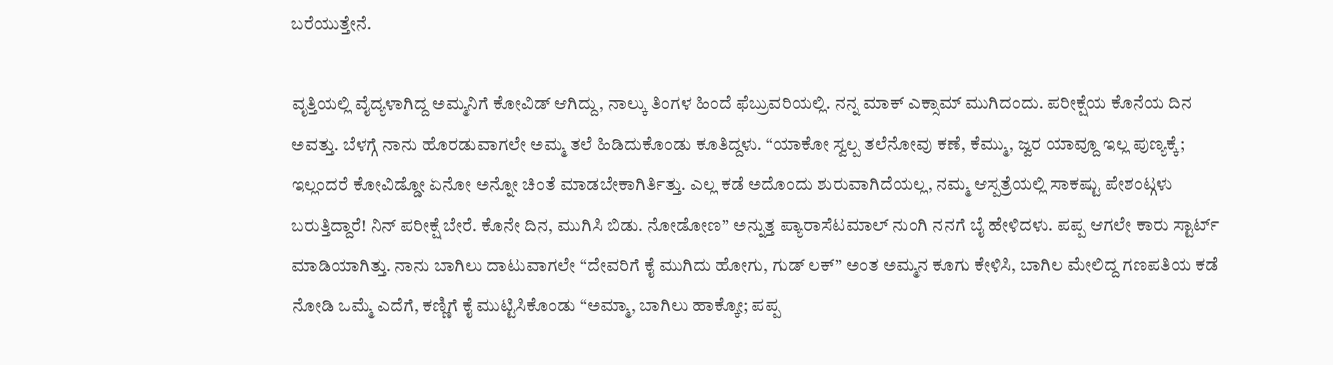ಬರೆಯುತ್ತೇನೆ.

ವೃತ್ತಿಯಲ್ಲಿ ವೈದ್ಯಳಾಗಿದ್ದ ಅಮ್ಮನಿಗೆ ಕೋವಿಡ್ ಆಗಿದ್ದು, ನಾಲ್ಕು ತಿಂಗಳ ಹಿಂದೆ ಫೆಬ್ರುವರಿಯಲ್ಲಿ. ನನ್ನ ಮಾಕ್ ಎಕ್ಸಾಮ್ ಮುಗಿದಂದು. ಪರೀಕ್ಷೆಯ ಕೊನೆಯ ದಿನ ಅವತ್ತು. ಬೆಳಗ್ಗೆ ನಾನು ಹೊರಡುವಾಗಲೇ ಅಮ್ಮ ತಲೆ ಹಿಡಿದುಕೊಂಡು ಕೂತಿದ್ದಳು. “ಯಾಕೋ ಸ್ವಲ್ಪ ತಲೆನೋವು ಕಣೆ, ಕೆಮ್ಮು, ಜ್ವರ ಯಾವ್ದೂ ಇಲ್ಲ ಪುಣ್ಯಕ್ಕೆ; ಇಲ್ಲಂದರೆ ಕೋವಿಡ್ಡೋ ಏನೋ ಅನ್ನೋ ಚಿಂತೆ ಮಾಡಬೇಕಾಗಿರ್ತಿತ್ತು. ಎಲ್ಲ ಕಡೆ ಅದೊಂದು ಶುರುವಾಗಿದೆಯಲ್ಲ, ನಮ್ಮ ಆಸ್ಪತ್ರೆಯಲ್ಲಿ ಸಾಕಷ್ಟು ಪೇಶಂಟ್ಗಳು ಬರುತ್ತಿದ್ದಾರೆ! ನಿನ್ ಪರೀಕ್ಷೆ ಬೇರೆ. ಕೊನೇ ದಿನ, ಮುಗಿಸಿ ಬಿಡು. ನೋಡೋಣ” ಅನ್ನುತ್ತ ಪ್ಯಾರಾಸೆಟಮಾಲ್ ನುಂಗಿ ನನಗೆ ಬೈ ಹೇಳಿದಳು. ಪಪ್ಪ ಆಗಲೇ ಕಾರು ಸ್ಟಾರ್ಟ್ ಮಾಡಿಯಾಗಿತ್ತು. ನಾನು ಬಾಗಿಲು ದಾಟುವಾಗಲೇ “ದೇವರಿಗೆ ಕೈ ಮುಗಿದು ಹೋಗು, ಗುಡ್ ಲಕ್” ಅಂತ ಅಮ್ಮನ ಕೂಗು ಕೇಳಿಸಿ, ಬಾಗಿಲ ಮೇಲಿದ್ದ ಗಣಪತಿಯ ಕಡೆ ನೋಡಿ ಒಮ್ಮೆ ಎದೆಗೆ, ಕಣ್ಣಿಗೆ ಕೈ ಮುಟ್ಟಿಸಿಕೊಂಡು “ಅಮ್ಮಾ, ಬಾಗಿಲು ಹಾಕ್ಕೋ; ಪಪ್ಪ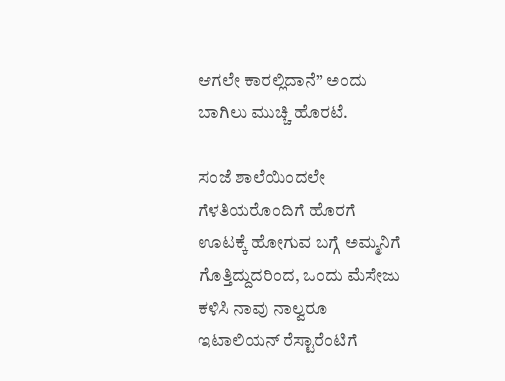ಆಗಲೇ ಕಾರಲ್ಲಿದಾನೆ” ಅಂದು ಬಾಗಿಲು ಮುಚ್ಚಿ ಹೊರಟೆ.

ಸಂಜೆ ಶಾಲೆಯಿಂದಲೇ ಗೆಳತಿಯರೊಂದಿಗೆ ಹೊರಗೆ ಊಟಕ್ಕೆ ಹೋಗುವ ಬಗ್ಗೆ ಅಮ್ಮನಿಗೆ ಗೊತ್ತಿದ್ದುದರಿಂದ, ಒಂದು ಮೆಸೇಜು ಕಳಿಸಿ ನಾವು ನಾಲ್ವರೂ ಇಟಾಲಿಯನ್ ರೆಸ್ಟಾರೆಂಟಿಗೆ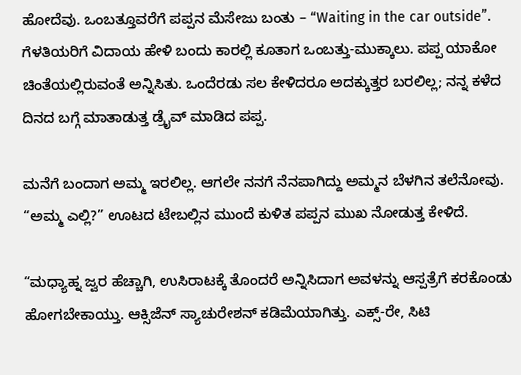ಹೋದೆವು. ಒಂಬತ್ತೂವರೆಗೆ ಪಪ್ಪನ ಮೆಸೇಜು ಬಂತು – “Waiting in the car outside”. ಗೆಳತಿಯರಿಗೆ ವಿದಾಯ ಹೇಳಿ ಬಂದು ಕಾರಲ್ಲಿ ಕೂತಾಗ ಒಂಬತ್ತು-ಮುಕ್ಕಾಲು. ಪಪ್ಪ ಯಾಕೋ ಚಿಂತೆಯಲ್ಲಿರುವಂತೆ ಅನ್ನಿಸಿತು. ಒಂದೆರಡು ಸಲ ಕೇಳಿದರೂ ಅದಕ್ಕುತ್ತರ ಬರಲಿಲ್ಲ; ನನ್ನ ಕಳೆದ ದಿನದ ಬಗ್ಗೆ ಮಾತಾಡುತ್ತ ಡ್ರೈವ್ ಮಾಡಿದ ಪಪ್ಪ.

ಮನೆಗೆ ಬಂದಾಗ ಅಮ್ಮ ಇರಲಿಲ್ಲ. ಆಗಲೇ ನನಗೆ ನೆನಪಾಗಿದ್ದು ಅಮ್ಮನ ಬೆಳಗಿನ ತಲೆನೋವು. “ಅಮ್ಮ ಎಲ್ಲಿ?” ಊಟದ ಟೇಬಲ್ಲಿನ ಮುಂದೆ ಕುಳಿತ ಪಪ್ಪನ ಮುಖ ನೋಡುತ್ತ ಕೇಳಿದೆ.

“ಮಧ್ಯಾಹ್ನ ಜ್ವರ ಹೆಚ್ಚಾಗಿ, ಉಸಿರಾಟಕ್ಕೆ ತೊಂದರೆ ಅನ್ನಿಸಿದಾಗ ಅವಳನ್ನು ಆಸ್ಪತ್ರೆಗೆ ಕರಕೊಂಡು ಹೋಗಬೇಕಾಯ್ತು. ಆಕ್ಸಿಜೆನ್ ಸ್ಯಾಚುರೇಶನ್ ಕಡಿಮೆಯಾಗಿತ್ತು. ಎಕ್ಸ್-ರೇ, ಸಿಟಿ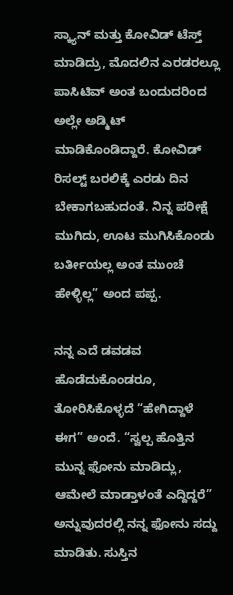ಸ್ಕ್ಯಾನ್ ಮತ್ತು ಕೋವಿಡ್ ಟೆಸ್ತ್ ಮಾಡಿದ್ರು, ಮೊದಲಿನ ಎರಡರಲ್ಲೂ ಪಾಸಿಟಿವ್ ಅಂತ ಬಂದುದರಿಂದ ಅಲ್ಲೇ ಅಡ್ಮಿಟ್ ಮಾಡಿಕೊಂಡಿದ್ದಾರೆ. ಕೋವಿಡ್ ರಿಸಲ್ಟ್ ಬರಲಿಕ್ಕೆ ಎರಡು ದಿನ ಬೇಕಾಗಬಹುದಂತೆ. ನಿನ್ನ ಪರೀಕ್ಷೆ ಮುಗಿದು, ಊಟ ಮುಗಿಸಿಕೊಂಡು ಬರ್ತೀಯಲ್ಲ ಅಂತ ಮುಂಚೆ ಹೇಳ್ಳಿಲ್ಲ” ಅಂದ ಪಪ್ಪ.

ನನ್ನ ಎದೆ ಡವಡವ ಹೊಡೆದುಕೊಂಡರೂ, ತೋರಿಸಿಕೊಳ್ಳದೆ “ಹೇಗಿದ್ದಾಳೆ ಈಗ” ಅಂದೆ. “ಸ್ವಲ್ಪ ಹೊತ್ತಿನ ಮುನ್ನ ಫೋನು ಮಾಡಿದ್ಲು, ಆಮೇಲೆ ಮಾಡ್ತಾಳಂತೆ ಎದ್ದಿದ್ದರೆ” ಅನ್ನುವುದರಲ್ಲಿ ನನ್ನ ಫೋನು ಸದ್ದು ಮಾಡಿತು. ಸುಸ್ತಿನ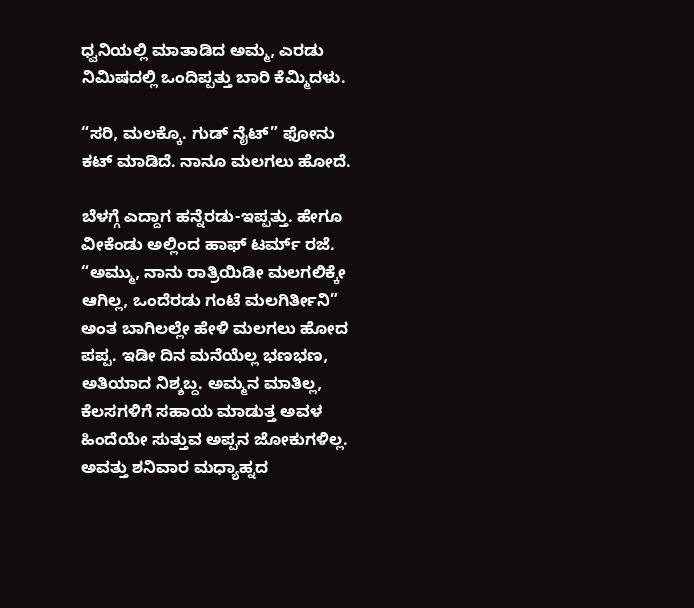ಧ್ವನಿಯಲ್ಲಿ ಮಾತಾಡಿದ ಅಮ್ಮ, ಎರಡು ನಿಮಿಷದಲ್ಲಿ ಒಂದಿಪ್ಪತ್ತು ಬಾರಿ ಕೆಮ್ಮಿದಳು.

“ಸರಿ, ಮಲಕ್ಕೊ. ಗುಡ್ ನೈಟ್” ಫೋನು ಕಟ್ ಮಾಡಿದೆ. ನಾನೂ ಮಲಗಲು ಹೋದೆ.

ಬೆಳಗ್ಗೆ ಎದ್ದಾಗ ಹನ್ನೆರಡು-ಇಪ್ಪತ್ತು. ಹೇಗೂ ವೀಕೆಂಡು ಅಲ್ಲಿಂದ ಹಾಫ್ ಟರ್ಮ್ ರಜೆ. “ಅಮ್ಮು, ನಾನು ರಾತ್ರಿಯಿಡೀ ಮಲಗಲಿಕ್ಕೇ ಆಗಿಲ್ಲ, ಒಂದೆರಡು ಗಂಟೆ ಮಲಗಿರ್ತೀನಿ” ಅಂತ ಬಾಗಿಲಲ್ಲೇ ಹೇಳಿ ಮಲಗಲು ಹೋದ ಪಪ್ಪ. ಇಡೀ ದಿನ ಮನೆಯೆಲ್ಲ ಭಣಭಣ, ಅತಿಯಾದ ನಿಶ್ಶಬ್ದ. ಅಮ್ಮನ ಮಾತಿಲ್ಲ, ಕೆಲಸಗಳಿಗೆ ಸಹಾಯ ಮಾಡುತ್ತ ಅವಳ ಹಿಂದೆಯೇ ಸುತ್ತುವ ಅಪ್ಪನ ಜೋಕುಗಳಿಲ್ಲ. ಅವತ್ತು ಶನಿವಾರ ಮಧ್ಯಾಹ್ನದ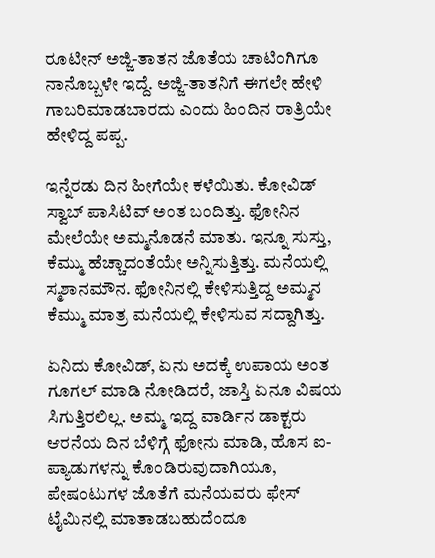ರೂಟೀನ್ ಅಜ್ಜಿ-ತಾತನ ಜೊತೆಯ ಚಾಟಿಂಗಿಗೂ ನಾನೊಬ್ಬಳೇ ಇದ್ದೆ. ಅಜ್ಜಿ-ತಾತನಿಗೆ ಈಗಲೇ ಹೇಳಿ ಗಾಬರಿಮಾಡಬಾರದು ಎಂದು ಹಿಂದಿನ ರಾತ್ರಿಯೇ ಹೇಳಿದ್ದ ಪಪ್ಪ.

ಇನ್ನೆರಡು ದಿನ ಹೀಗೆಯೇ ಕಳೆಯಿತು. ಕೋವಿಡ್ ಸ್ವಾಬ್ ಪಾಸಿಟಿವ್ ಅಂತ ಬಂದಿತ್ತು. ಫೋನಿನ ಮೇಲೆಯೇ ಅಮ್ಮನೊಡನೆ ಮಾತು. ಇನ್ನೂ ಸುಸ್ತು, ಕೆಮ್ಮು ಹೆಚ್ಚಾದಂತೆಯೇ ಅನ್ನಿಸುತ್ತಿತ್ತು. ಮನೆಯಲ್ಲಿ ಸ್ಮಶಾನಮೌನ. ಫೋನಿನಲ್ಲಿ ಕೇಳಿಸುತ್ತಿದ್ದ ಅಮ್ಮನ ಕೆಮ್ಮು ಮಾತ್ರ ಮನೆಯಲ್ಲಿ ಕೇಳಿಸುವ ಸದ್ದಾಗಿತ್ತು.

ಏನಿದು ಕೋವಿಡ್, ಏನು ಅದಕ್ಕೆ ಉಪಾಯ ಅಂತ ಗೂಗಲ್ ಮಾಡಿ ನೋಡಿದರೆ, ಜಾಸ್ತಿ ಏನೂ ವಿಷಯ ಸಿಗುತ್ತಿರಲಿಲ್ಲ. ಅಮ್ಮ ಇದ್ದ ವಾರ್ಡಿನ ಡಾಕ್ಟರು ಆರನೆಯ ದಿನ ಬೆಳಿಗ್ಗೆ ಫೋನು ಮಾಡಿ, ಹೊಸ ಐ-ಪ್ಯಾಡುಗಳನ್ನು ಕೊಂಡಿರುವುದಾಗಿಯೂ, ಪೇಷಂಟುಗಳ ಜೊತೆಗೆ ಮನೆಯವರು ಫೇಸ್ ಟೈಮಿನಲ್ಲಿ ಮಾತಾಡಬಹುದೆಂದೂ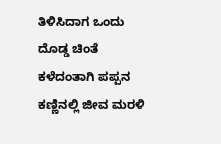ತಿಳಿಸಿದಾಗ ಒಂದು ದೊಡ್ಡ ಚಿಂತೆ ಕಳೆದಂತಾಗಿ ಪಪ್ಪನ ಕಣ್ಣಿನಲ್ಲಿ ಜೀವ ಮರಳಿ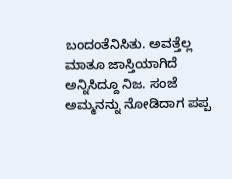ಬಂದಂತೆನಿಸಿತು. ಅವತ್ತೆಲ್ಲ ಮಾತೂ ಜಾಸ್ತಿಯಾಗಿದೆ ಅನ್ನಿಸಿದ್ದೂ ನಿಜ. ಸಂಜೆ ಅಮ್ಮನನ್ನು ನೋಡಿದಾಗ ಪಪ್ಪ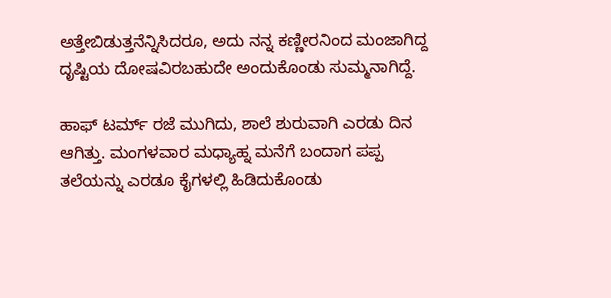ಅತ್ತೇಬಿಡುತ್ತನೆನ್ನಿಸಿದರೂ, ಅದು ನನ್ನ ಕಣ್ಣೀರನಿಂದ ಮಂಜಾಗಿದ್ದ ದೃಷ್ಟಿಯ ದೋಷವಿರಬಹುದೇ ಅಂದುಕೊಂಡು ಸುಮ್ಮನಾಗಿದ್ದೆ.

ಹಾಫ್ ಟರ್ಮ್ ರಜೆ ಮುಗಿದು, ಶಾಲೆ ಶುರುವಾಗಿ ಎರಡು ದಿನ ಆಗಿತ್ತು. ಮಂಗಳವಾರ ಮಧ್ಯಾಹ್ನ ಮನೆಗೆ ಬಂದಾಗ ಪಪ್ಪ ತಲೆಯನ್ನು ಎರಡೂ ಕೈಗಳಲ್ಲಿ ಹಿಡಿದುಕೊಂಡು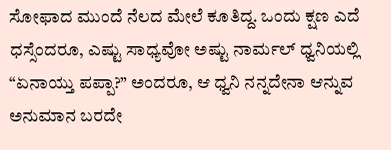ಸೋಫಾದ ಮುಂದೆ ನೆಲದ ಮೇಲೆ ಕೂತಿದ್ದ. ಒಂದು ಕ್ಷಣ ಎದೆ ಧಸ್ಸೆಂದರೂ, ಎಷ್ಟು ಸಾಧ್ಯವೋ ಅಷ್ಟು ನಾರ್ಮಲ್ ಧ್ವನಿಯಲ್ಲಿ “ಏನಾಯ್ತು ಪಪ್ಪಾ?” ಅಂದರೂ, ಆ ಧ್ವನಿ ನನ್ನದೇನಾ ಆನ್ನುವ ಅನುಮಾನ ಬರದೇ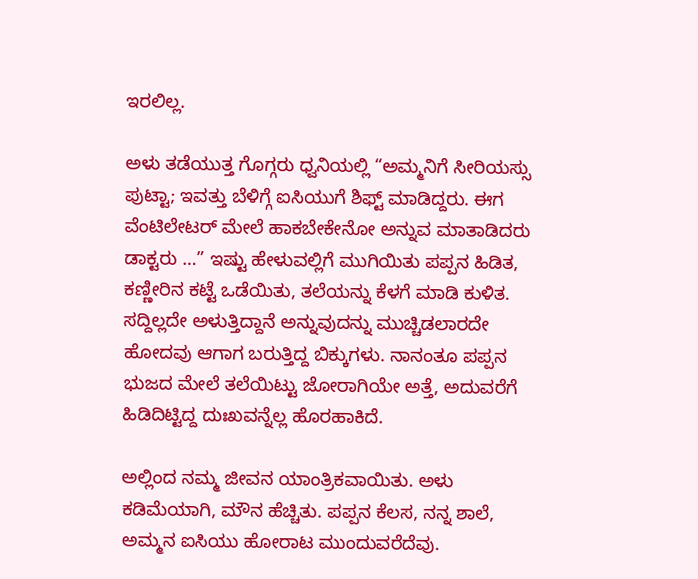ಇರಲಿಲ್ಲ.

ಅಳು ತಡೆಯುತ್ತ ಗೊಗ್ಗರು ಧ್ವನಿಯಲ್ಲಿ “ಅಮ್ಮನಿಗೆ ಸೀರಿಯಸ್ಸು ಪುಟ್ಟಾ; ಇವತ್ತು ಬೆಳಿಗ್ಗೆ ಐಸಿಯುಗೆ ಶಿಫ್ಟ್ ಮಾಡಿದ್ದರು. ಈಗ ವೆಂಟಿಲೇಟರ್ ಮೇಲೆ ಹಾಕಬೇಕೇನೋ ಅನ್ನುವ ಮಾತಾಡಿದರು ಡಾಕ್ಟರು …” ಇಷ್ಟು ಹೇಳುವಲ್ಲಿಗೆ ಮುಗಿಯಿತು ಪಪ್ಪನ ಹಿಡಿತ, ಕಣ್ಣೀರಿನ ಕಟ್ಟೆ ಒಡೆಯಿತು, ತಲೆಯನ್ನು ಕೆಳಗೆ ಮಾಡಿ ಕುಳಿತ. ಸದ್ದಿಲ್ಲದೇ ಅಳುತ್ತಿದ್ದಾನೆ ಅನ್ನುವುದನ್ನು ಮುಚ್ಚಿಡಲಾರದೇ ಹೋದವು ಆಗಾಗ ಬರುತ್ತಿದ್ದ ಬಿಕ್ಕುಗಳು. ನಾನಂತೂ ಪಪ್ಪನ ಭುಜದ ಮೇಲೆ ತಲೆಯಿಟ್ಟು ಜೋರಾಗಿಯೇ ಅತ್ತೆ, ಅದುವರೆಗೆ ಹಿಡಿದಿಟ್ಟಿದ್ದ ದುಃಖವನ್ನೆಲ್ಲ ಹೊರಹಾಕಿದೆ.

ಅಲ್ಲಿಂದ ನಮ್ಮ ಜೀವನ ಯಾಂತ್ರಿಕವಾಯಿತು. ಅಳು ಕಡಿಮೆಯಾಗಿ, ಮೌನ ಹೆಚ್ಚಿತು. ಪಪ್ಪನ ಕೆಲಸ, ನನ್ನ ಶಾಲೆ, ಅಮ್ಮನ ಐಸಿಯು ಹೋರಾಟ ಮುಂದುವರೆದೆವು.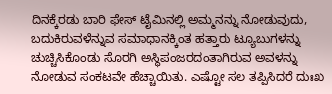ದಿನಕ್ಕೆರಡು ಬಾರಿ ಫೇಸ್ ಟೈಮಿನಲ್ಲಿ ಅಮ್ಮನನ್ನು ನೋಡುವುದು, ಬದುಕಿರುವಳೆನ್ನುವ ಸಮಾಧಾನಕ್ಕಿಂತ ಹತ್ತಾರು ಟ್ಯೂಬುಗಳನ್ನು ಚುಚ್ಚಿಸಿಕೊಂಡು ಸೊರಗಿ ಅಸ್ಥಿಪಂಜರದಂತಾಗಿರುವ ಅವಳನ್ನು ನೋಡುವ ಸಂಕಟವೇ ಹೆಚ್ಚಾಯಿತು. ಎಷ್ಟೋ ಸಲ ತಪ್ಪಿಸಿದರೆ ದುಃಖ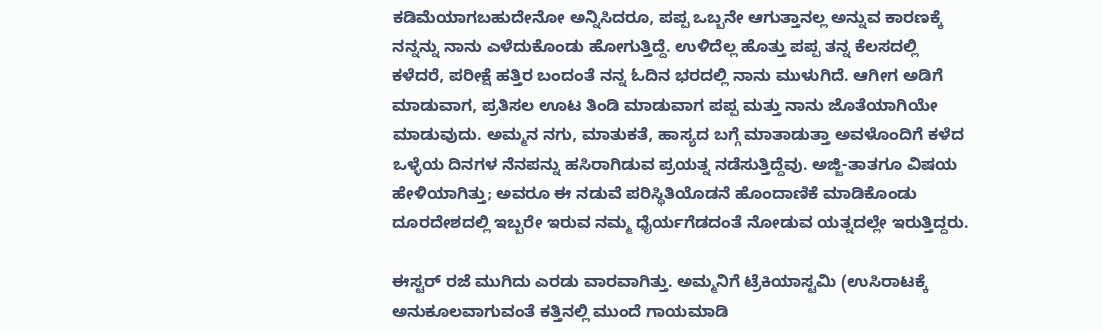ಕಡಿಮೆಯಾಗಬಹುದೇನೋ ಅನ್ನಿಸಿದರೂ, ಪಪ್ಪ ಒಬ್ಬನೇ ಆಗುತ್ತಾನಲ್ಲ ಅನ್ನುವ ಕಾರಣಕ್ಕೆ ನನ್ನನ್ನು ನಾನು ಎಳೆದುಕೊಂಡು ಹೋಗುತ್ತಿದ್ದೆ. ಉಳಿದೆಲ್ಲ ಹೊತ್ತು ಪಪ್ಪ ತನ್ನ ಕೆಲಸದಲ್ಲಿ ಕಳೆದರೆ, ಪರೀಕ್ಷೆ ಹತ್ತಿರ ಬಂದಂತೆ ನನ್ನ ಓದಿನ ಭರದಲ್ಲಿ ನಾನು ಮುಳುಗಿದೆ. ಆಗೀಗ ಅಡಿಗೆ ಮಾಡುವಾಗ, ಪ್ರತಿಸಲ ಊಟ ತಿಂಡಿ ಮಾಡುವಾಗ ಪಪ್ಪ ಮತ್ತು ನಾನು ಜೊತೆಯಾಗಿಯೇ ಮಾಡುವುದು. ಅಮ್ಮನ ನಗು, ಮಾತುಕತೆ, ಹಾಸ್ಯದ ಬಗ್ಗೆ ಮಾತಾಡುತ್ತಾ ಅವಳೊಂದಿಗೆ ಕಳೆದ ಒಳ್ಳೆಯ ದಿನಗಳ ನೆನಪನ್ನು ಹಸಿರಾಗಿಡುವ ಪ್ರಯತ್ನ ನಡೆಸುತ್ತಿದ್ದೆವು. ಅಜ್ಜಿ-ತಾತಗೂ ವಿಷಯ ಹೇಳಿಯಾಗಿತ್ತು; ಅವರೂ ಈ ನಡುವೆ ಪರಿಸ್ಥಿತಿಯೊಡನೆ ಹೊಂದಾಣಿಕೆ ಮಾಡಿಕೊಂಡು ದೂರದೇಶದಲ್ಲಿ ಇಬ್ಬರೇ ಇರುವ ನಮ್ಮ ಧೈರ್ಯಗೆಡದಂತೆ ನೋಡುವ ಯತ್ನದಲ್ಲೇ ಇರುತ್ತಿದ್ದರು.

ಈಸ್ಟರ್ ರಜೆ ಮುಗಿದು ಎರಡು ವಾರವಾಗಿತ್ತು. ಅಮ್ಮನಿಗೆ ಟ್ರೆಕಿಯಾಸ್ಟಮಿ (ಉಸಿರಾಟಕ್ಕೆ ಅನುಕೂಲವಾಗುವಂತೆ ಕತ್ತಿನಲ್ಲಿ ಮುಂದೆ ಗಾಯಮಾಡಿ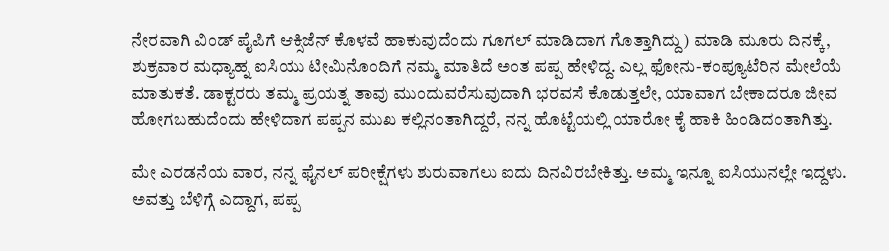ನೇರವಾಗಿ ವಿಂಡ್ ಪೈಪಿಗೆ ಆಕ್ಸಿಜೆನ್ ಕೊಳವೆ ಹಾಕುವುದೆಂದು ಗೂಗಲ್ ಮಾಡಿದಾಗ ಗೊತ್ತಾಗಿದ್ದು) ಮಾಡಿ ಮೂರು ದಿನಕ್ಕೆ, ಶುಕ್ರವಾರ ಮಧ್ಯಾಹ್ನ ಐಸಿಯು ಟೀಮಿನೊಂದಿಗೆ ನಮ್ಮ ಮಾತಿದೆ ಅಂತ ಪಪ್ಪ ಹೇಳಿದ್ದ. ಎಲ್ಲ ಫೋನು-ಕಂಪ್ಯೂಟೆರಿನ ಮೇಲೆಯೆ ಮಾತುಕತೆ. ಡಾಕ್ಟರರು ತಮ್ಮ ಪ್ರಯತ್ನ ತಾವು ಮುಂದುವರೆಸುವುದಾಗಿ ಭರವಸೆ ಕೊಡುತ್ತಲೇ, ಯಾವಾಗ ಬೇಕಾದರೂ ಜೀವ ಹೋಗಬಹುದೆಂದು ಹೇಳಿದಾಗ ಪಪ್ಪನ ಮುಖ ಕಲ್ಲಿನಂತಾಗಿದ್ದರೆ, ನನ್ನ ಹೊಟ್ಟೆಯಲ್ಲಿ ಯಾರೋ ಕೈ ಹಾಕಿ ಹಿಂಡಿದಂತಾಗಿತ್ತು.

ಮೇ ಎರಡನೆಯ ವಾರ, ನನ್ನ ಫೈನಲ್ ಪರೀಕ್ಷೆಗಳು ಶುರುವಾಗಲು ಐದು ದಿನವಿರಬೇಕಿತ್ತು. ಅಮ್ಮ ಇನ್ನೂ ಐಸಿಯುನಲ್ಲೇ ಇದ್ದಳು. ಅವತ್ತು ಬೆಳಿಗ್ಗೆ ಎದ್ದಾಗ, ಪಪ್ಪ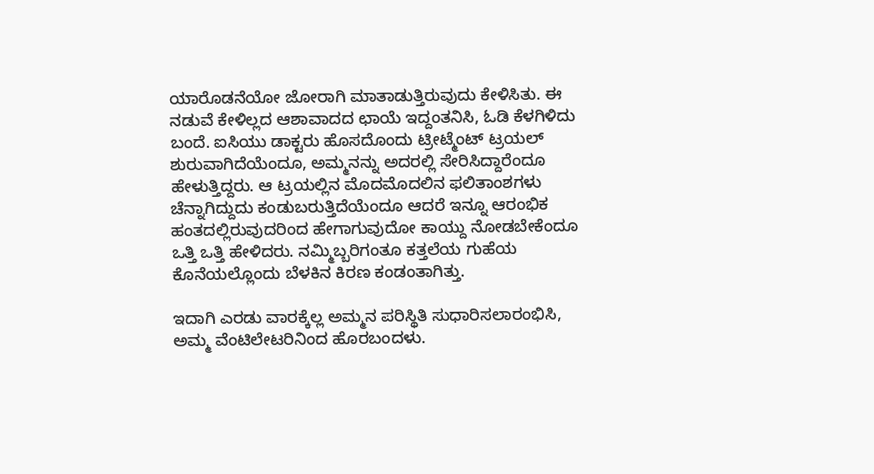ಯಾರೊಡನೆಯೋ ಜೋರಾಗಿ ಮಾತಾಡುತ್ತಿರುವುದು ಕೇಳಿಸಿತು. ಈ ನಡುವೆ ಕೇಳಿಲ್ಲದ ಆಶಾವಾದದ ಛಾಯೆ ಇದ್ದಂತನಿಸಿ, ಓಡಿ ಕೆಳಗಿಳಿದು ಬಂದೆ. ಐಸಿಯು ಡಾಕ್ಟರು ಹೊಸದೊಂದು ಟ್ರೀಟ್ಮೆಂಟ್ ಟ್ರಯಲ್ ಶುರುವಾಗಿದೆಯೆಂದೂ, ಅಮ್ಮನನ್ನು ಅದರಲ್ಲಿ ಸೇರಿಸಿದ್ದಾರೆಂದೂ ಹೇಳುತ್ತಿದ್ದರು. ಆ ಟ್ರಯಲ್ಲಿನ ಮೊದಮೊದಲಿನ ಫಲಿತಾಂಶಗಳು ಚೆನ್ನಾಗಿದ್ದುದು ಕಂಡುಬರುತ್ತಿದೆಯೆಂದೂ ಆದರೆ ಇನ್ನೂ ಆರಂಭಿಕ ಹಂತದಲ್ಲಿರುವುದರಿಂದ ಹೇಗಾಗುವುದೋ ಕಾಯ್ದು ನೋಡಬೇಕೆಂದೂ ಒತ್ತಿ ಒತ್ತಿ ಹೇಳಿದರು. ನಮ್ಮಿಬ್ಬರಿಗಂತೂ ಕತ್ತಲೆಯ ಗುಹೆಯ ಕೊನೆಯಲ್ಲೊಂದು ಬೆಳಕಿನ ಕಿರಣ ಕಂಡಂತಾಗಿತ್ತು.

ಇದಾಗಿ ಎರಡು ವಾರಕ್ಕೆಲ್ಲ ಅಮ್ಮನ ಪರಿಸ್ಥಿತಿ ಸುಧಾರಿಸಲಾರಂಭಿಸಿ, ಅಮ್ಮ ವೆಂಟಿಲೇಟರಿನಿಂದ ಹೊರಬಂದಳು.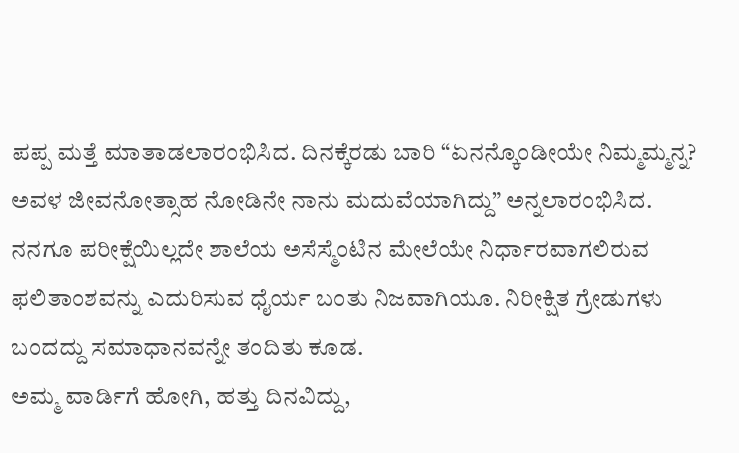ಪಪ್ಪ ಮತ್ತೆ ಮಾತಾಡಲಾರಂಭಿಸಿದ. ದಿನಕ್ಕೆರಡು ಬಾರಿ “ಏನನ್ಕೊಂಡೀಯೇ ನಿಮ್ಮಮ್ಮನ್ನ? ಅವಳ ಜೀವನೋತ್ಸಾಹ ನೋಡಿನೇ ನಾನು ಮದುವೆಯಾಗಿದ್ದು” ಅನ್ನಲಾರಂಭಿಸಿದ. ನನಗೂ ಪರೀಕ್ಷೆಯಿಲ್ಲದೇ ಶಾಲೆಯ ಅಸೆಸ್ಮೆಂಟಿನ ಮೇಲೆಯೇ ನಿರ್ಧಾರವಾಗಲಿರುವ ಫಲಿತಾಂಶವನ್ನು ಎದುರಿಸುವ ಧೈರ್ಯ ಬಂತು ನಿಜವಾಗಿಯೂ. ನಿರೀಕ್ಷಿತ ಗ್ರೇಡುಗಳು ಬಂದದ್ದು ಸಮಾಧಾನವನ್ನೇ ತಂದಿತು ಕೂಡ.
ಅಮ್ಮ ವಾರ್ಡಿಗೆ ಹೋಗಿ, ಹತ್ತು ದಿನವಿದ್ದು,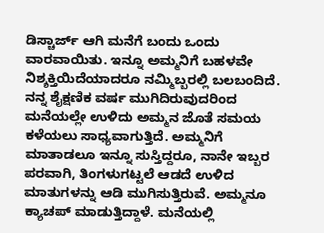ಡಿಸ್ಚಾರ್ಜ್ ಆಗಿ ಮನೆಗೆ ಬಂದು ಒಂದು ವಾರವಾಯಿತು. ಇನ್ನೂ ಅಮ್ಮನಿಗೆ ಬಹಳವೇ ನಿಶ್ಶಕ್ತಿಯಿದೆಯಾದರೂ ನಮ್ಮಿಬ್ಬರಲ್ಲಿ ಬಲಬಂದಿದೆ. ನನ್ನ ಶೈಕ್ಷಣಿಕ ವರ್ಷ ಮುಗಿದಿರುವುದರಿಂದ ಮನೆಯಲ್ಲೇ ಉಳಿದು ಅಮ್ಮನ ಜೊತೆ ಸಮಯ ಕಳೆಯಲು ಸಾಧ್ಯವಾಗುತ್ತಿದೆ. ಅಮ್ಮನಿಗೆ ಮಾತಾಡಲೂ ಇನ್ನೂ ಸುಸ್ತಿದ್ದರೂ, ನಾನೇ ಇಬ್ಬರ ಪರವಾಗಿ, ತಿಂಗಳುಗಟ್ಟಲೆ ಆಡದೆ ಉಳಿದ ಮಾತುಗಳನ್ನು ಆಡಿ ಮುಗಿಸುತ್ತಿರುವೆ. ಅಮ್ಮನೂ ಕ್ಯಾಚಪ್ ಮಾಡುತ್ತಿದ್ದಾಳೆ. ಮನೆಯಲ್ಲಿ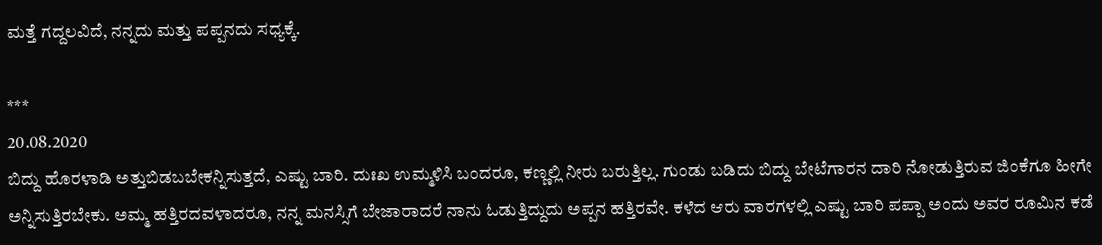ಮತ್ತೆ ಗದ್ದಲವಿದೆ, ನನ್ನದು ಮತ್ತು ಪಪ್ಪನದು ಸಧ್ಯಕ್ಕೆ.

***
20.08.2020
ಬಿದ್ದು ಹೊರಳಾಡಿ ಅತ್ತುಬಿಡಬಬೇಕನ್ನಿಸುತ್ತದೆ, ಎಷ್ಟು ಬಾರಿ. ದುಃಖ ಉಮ್ಮಳಿಸಿ ಬಂದರೂ, ಕಣ್ಣಲ್ಲಿ ನೀರು ಬರುತ್ತಿಲ್ಲ. ಗುಂಡು ಬಡಿದು ಬಿದ್ದು ಬೇಟೆಗಾರನ ದಾರಿ ನೋಡುತ್ತಿರುವ ಜಿಂಕೆಗೂ ಹೀಗೇ ಅನ್ನಿಸುತ್ತಿರಬೇಕು. ಅಮ್ಮ ಹತ್ತಿರದವಳಾದರೂ, ನನ್ನ ಮನಸ್ಸಿಗೆ ಬೇಜಾರಾದರೆ ನಾನು ಓಡುತ್ತಿದ್ದುದು ಅಪ್ಪನ ಹತ್ತಿರವೇ. ಕಳೆದ ಆರು ವಾರಗಳಲ್ಲಿ ಎಷ್ಟು ಬಾರಿ ಪಪ್ಪಾ ಅಂದು ಅವರ ರೂಮಿನ ಕಡೆ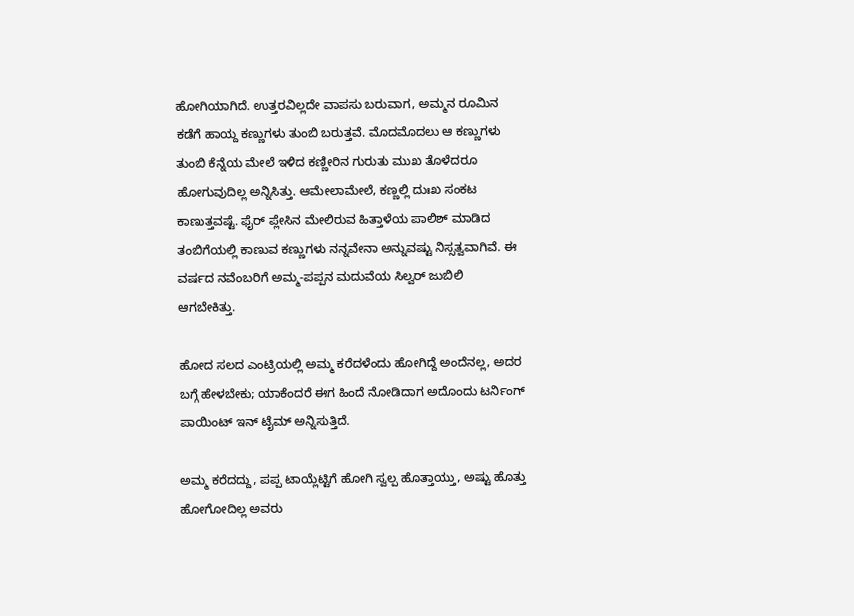ಹೋಗಿಯಾಗಿದೆ. ಉತ್ತರವಿಲ್ಲದೇ ವಾಪಸು ಬರುವಾಗ, ಅಮ್ಮನ ರೂಮಿನ ಕಡೆಗೆ ಹಾಯ್ದ ಕಣ್ಣುಗಳು ತುಂಬಿ ಬರುತ್ತವೆ. ಮೊದಮೊದಲು ಆ ಕಣ್ಣುಗಳು ತುಂಬಿ ಕೆನ್ನೆಯ ಮೇಲೆ ಇಳಿದ ಕಣ್ಣೀರಿನ ಗುರುತು ಮುಖ ತೊಳೆದರೂ ಹೋಗುವುದಿಲ್ಲ ಅನ್ನಿಸಿತ್ತು. ಆಮೇಲಾಮೇಲೆ, ಕಣ್ಣಲ್ಲಿ ದುಃಖ ಸಂಕಟ ಕಾಣುತ್ತವಷ್ಟೆ. ಫೈರ್ ಪ್ಲೇಸಿನ ಮೇಲಿರುವ ಹಿತ್ತಾಳೆಯ ಪಾಲಿಶ್ ಮಾಡಿದ ತಂಬಿಗೆಯಲ್ಲಿ ಕಾಣುವ ಕಣ್ಣುಗಳು ನನ್ನವೇನಾ ಅನ್ನುವಷ್ಟು ನಿಸ್ಸತ್ವವಾಗಿವೆ. ಈ ವರ್ಷದ ನವೆಂಬರಿಗೆ ಅಮ್ಮ-ಪಪ್ಪನ ಮದುವೆಯ ಸಿಲ್ವರ್ ಜುಬಿಲಿ ಆಗಬೇಕಿತ್ತು.

ಹೋದ ಸಲದ ಎಂಟ್ರಿಯಲ್ಲಿ ಅಮ್ಮ ಕರೆದಳೆಂದು ಹೋಗಿದ್ದೆ ಅಂದೆನಲ್ಲ, ಅದರ ಬಗ್ಗೆ ಹೇಳಬೇಕು; ಯಾಕೆಂದರೆ ಈಗ ಹಿಂದೆ ನೋಡಿದಾಗ ಅದೊಂದು ಟರ್ನಿಂಗ್ ಪಾಯಿಂಟ್ ಇನ್ ಟೈಮ್ ಅನ್ನಿಸುತ್ತಿದೆ.

ಅಮ್ಮ ಕರೆದದ್ದು, ಪಪ್ಪ ಟಾಯ್ಲೆಟ್ಟಿಗೆ ಹೋಗಿ ಸ್ವಲ್ಪ ಹೊತ್ತಾಯ್ತು, ಅಷ್ಟು ಹೊತ್ತು ಹೋಗೋದಿಲ್ಲ ಅವರು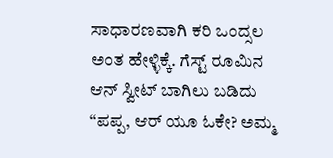ಸಾಧಾರಣವಾಗಿ ಕರಿ ಒಂದ್ಸಲ ಅಂತ ಹೇಳ್ಳಿಕ್ಕೆ. ಗೆಸ್ಟ್ ರೂಮಿನ ಆನ್ ಸ್ವೀಟ್ ಬಾಗಿಲು ಬಡಿದು “ಪಪ್ಪ, ಆರ್ ಯೂ ಓಕೇ? ಅಮ್ಮ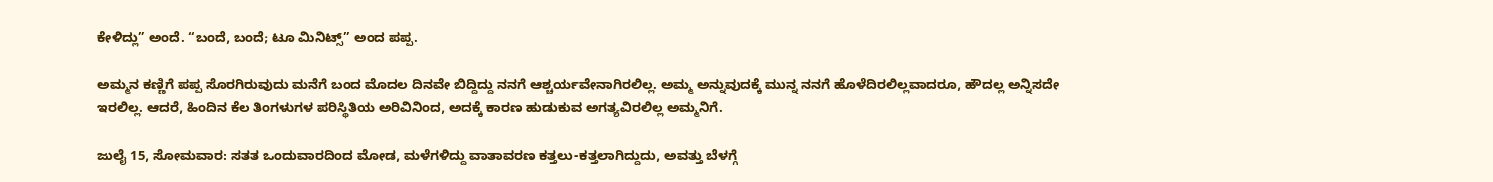ಕೇಳಿದ್ಲು” ಅಂದೆ. “ಬಂದೆ, ಬಂದೆ; ಟೂ ಮಿನಿಟ್ಸ್” ಅಂದ ಪಪ್ಪ.

ಅಮ್ಮನ ಕಣ್ಣಿಗೆ ಪಪ್ಪ ಸೊರಗಿರುವುದು ಮನೆಗೆ ಬಂದ ಮೊದಲ ದಿನವೇ ಬಿದ್ದಿದ್ದು ನನಗೆ ಆಶ್ಚರ್ಯವೇನಾಗಿರಲಿಲ್ಲ. ಅಮ್ಮ ಅನ್ನುವುದಕ್ಕೆ ಮುನ್ನ ನನಗೆ ಹೊಳೆದಿರಲಿಲ್ಲವಾದರೂ, ಹೌದಲ್ಲ ಅನ್ನಿಸದೇ ಇರಲಿಲ್ಲ. ಆದರೆ, ಹಿಂದಿನ ಕೆಲ ತಿಂಗಳುಗಳ ಪರಿಸ್ಥಿತಿಯ ಅರಿವಿನಿಂದ, ಅದಕ್ಕೆ ಕಾರಣ ಹುಡುಕುವ ಅಗತ್ಯವಿರಲಿಲ್ಲ ಅಮ್ಮನಿಗೆ.

ಜುಲೈ 15, ಸೋಮವಾರ: ಸತತ ಒಂದುವಾರದಿಂದ ಮೋಡ, ಮಳೆಗಳಿದ್ದು ವಾತಾವರಣ ಕತ್ತಲು-ಕತ್ತಲಾಗಿದ್ದುದು, ಅವತ್ತು ಬೆಳಗ್ಗೆ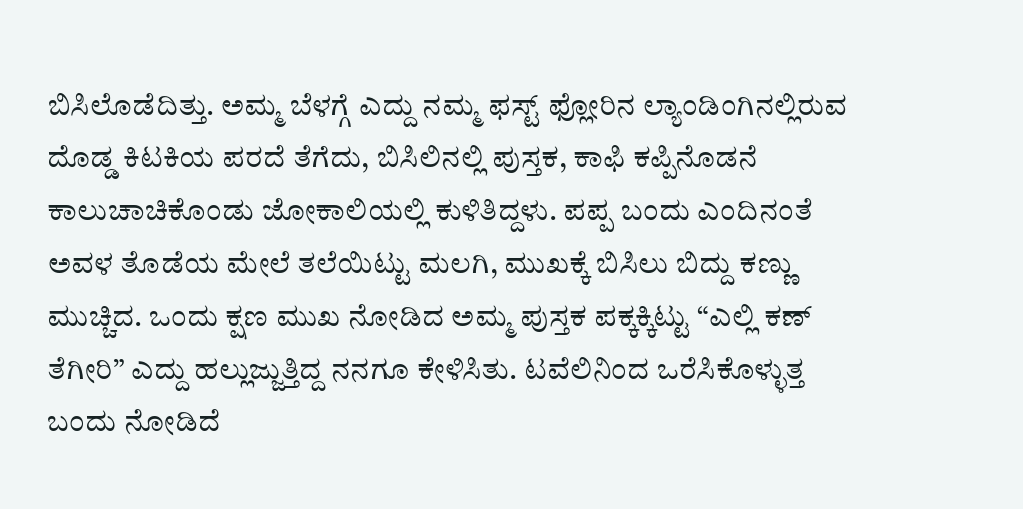ಬಿಸಿಲೊಡೆದಿತ್ತು. ಅಮ್ಮ ಬೆಳಗ್ಗೆ ಎದ್ದು ನಮ್ಮ ಫಸ್ಟ್ ಫ್ಲೋರಿನ ಲ್ಯಾಂಡಿಂಗಿನಲ್ಲಿರುವ ದೊಡ್ಡ ಕಿಟಕಿಯ ಪರದೆ ತೆಗೆದು, ಬಿಸಿಲಿನಲ್ಲಿ ಪುಸ್ತಕ, ಕಾಫಿ ಕಪ್ಪಿನೊಡನೆ ಕಾಲುಚಾಚಿಕೊಂಡು ಜೋಕಾಲಿಯಲ್ಲಿ ಕುಳಿತಿದ್ದಳು. ಪಪ್ಪ ಬಂದು ಎಂದಿನಂತೆ ಅವಳ ತೊಡೆಯ ಮೇಲೆ ತಲೆಯಿಟ್ಟು ಮಲಗಿ, ಮುಖಕ್ಕೆ ಬಿಸಿಲು ಬಿದ್ದು ಕಣ್ಣು ಮುಚ್ಚಿದ. ಒಂದು ಕ್ಷಣ ಮುಖ ನೋಡಿದ ಅಮ್ಮ ಪುಸ್ತಕ ಪಕ್ಕಕ್ಕಿಟ್ಟು “ಎಲ್ಲಿ ಕಣ್ ತೆಗೀರಿ” ಎದ್ದು ಹಲ್ಲುಜ್ಜುತ್ತಿದ್ದ ನನಗೂ ಕೇಳಿಸಿತು. ಟವೆಲಿನಿಂದ ಒರೆಸಿಕೊಳ್ಳುತ್ತ ಬಂದು ನೋಡಿದೆ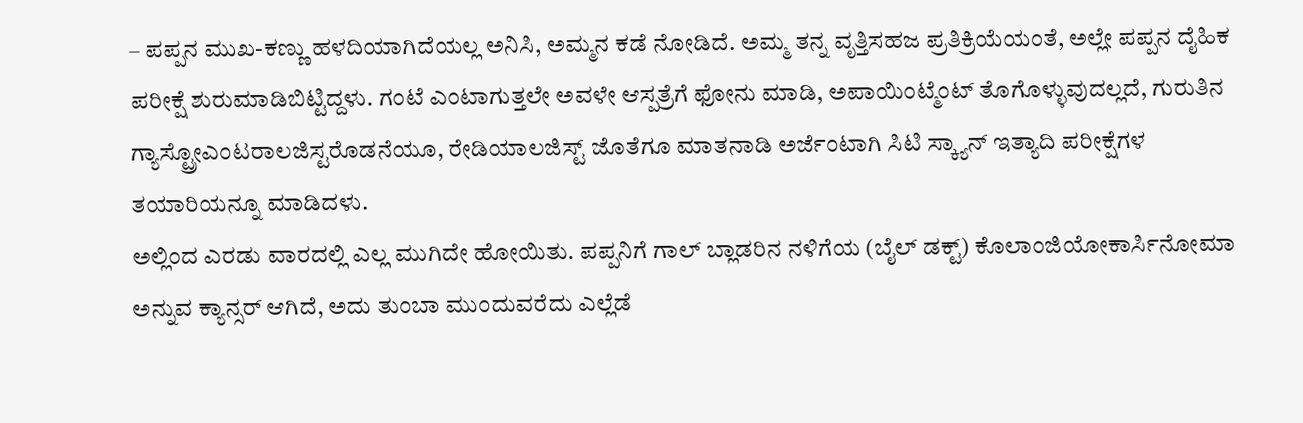– ಪಪ್ಪನ ಮುಖ-ಕಣ್ಣು ಹಳದಿಯಾಗಿದೆಯಲ್ಲ ಅನಿಸಿ, ಅಮ್ಮನ ಕಡೆ ನೋಡಿದೆ. ಅಮ್ಮ ತನ್ನ ವೃತ್ತಿಸಹಜ ಪ್ರತಿಕ್ರಿಯೆಯಂತೆ, ಅಲ್ಲೇ ಪಪ್ಪನ ದೈಹಿಕ ಪರೀಕ್ಷೆ ಶುರುಮಾಡಿಬಿಟ್ಟಿದ್ದಳು. ಗಂಟೆ ಎಂಟಾಗುತ್ತಲೇ ಅವಳೇ ಆಸ್ಪತ್ರೆಗೆ ಫೋನು ಮಾಡಿ, ಅಪಾಯಿಂಟ್ಮೆಂಟ್ ತೊಗೊಳ್ಳುವುದಲ್ಲದೆ, ಗುರುತಿನ ಗ್ಯಾಸ್ಟ್ರೋಎಂಟರಾಲಜಿಸ್ಟರೊಡನೆಯೂ, ರೇಡಿಯಾಲಜಿಸ್ಟ್ ಜೊತೆಗೂ ಮಾತನಾಡಿ ಅರ್ಜೆಂಟಾಗಿ ಸಿಟಿ ಸ್ಕ್ಯಾನ್ ಇತ್ಯಾದಿ ಪರೀಕ್ಷೆಗಳ ತಯಾರಿಯನ್ನೂ ಮಾಡಿದಳು.
ಅಲ್ಲಿಂದ ಎರಡು ವಾರದಲ್ಲಿ ಎಲ್ಲ ಮುಗಿದೇ ಹೋಯಿತು. ಪಪ್ಪನಿಗೆ ಗಾಲ್ ಬ್ಲಾಡರಿನ ನಳಿಗೆಯ (ಬೈಲ್ ಡಕ್ಟ್) ಕೊಲಾಂಜಿಯೋಕಾರ್ಸಿನೋಮಾ ಅನ್ನುವ ಕ್ಯಾನ್ಸರ್ ಆಗಿದೆ, ಅದು ತುಂಬಾ ಮುಂದುವರೆದು ಎಲ್ಲೆಡೆ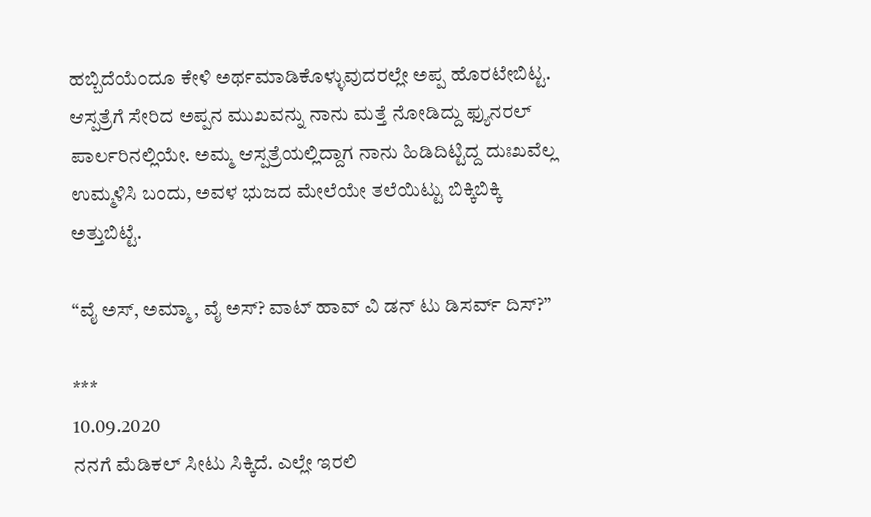ಹಬ್ಬಿದೆಯೆಂದೂ ಕೇಳಿ ಅರ್ಥಮಾಡಿಕೊಳ್ಳುವುದರಲ್ಲೇ ಅಪ್ಪ ಹೊರಟೇಬಿಟ್ಟ. ಆಸ್ಪತ್ರೆಗೆ ಸೇರಿದ ಅಪ್ಪನ ಮುಖವನ್ನು ನಾನು ಮತ್ತೆ ನೋಡಿದ್ದು ಫ್ಯುನರಲ್ ಪಾರ್ಲರಿನಲ್ಲಿಯೇ. ಅಮ್ಮ ಆಸ್ಪತ್ರೆಯಲ್ಲಿದ್ದಾಗ ನಾನು ಹಿಡಿದಿಟ್ಟಿದ್ದ ದುಃಖವೆಲ್ಲ ಉಮ್ಮಳಿಸಿ ಬಂದು, ಅವಳ ಭುಜದ ಮೇಲೆಯೇ ತಲೆಯಿಟ್ಟು ಬಿಕ್ಕಿಬಿಕ್ಕಿ ಅತ್ತುಬಿಟ್ಟೆ.

“ವೈ ಅಸ್, ಅಮ್ಮಾ, ವೈ ಅಸ್? ವಾಟ್ ಹಾವ್ ವಿ ಡನ್ ಟು ಡಿಸರ್ವ್ ದಿಸ್?”

***
10.09.2020
ನನಗೆ ಮೆಡಿಕಲ್ ಸೀಟು ಸಿಕ್ಕಿದೆ. ಎಲ್ಲೇ ಇರಲಿ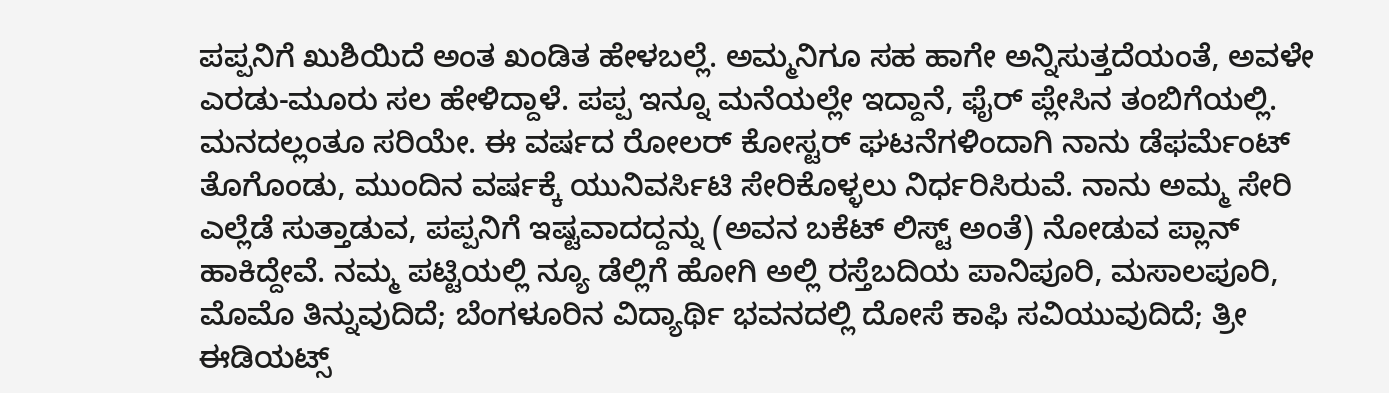ಪಪ್ಪನಿಗೆ ಖುಶಿಯಿದೆ ಅಂತ ಖಂಡಿತ ಹೇಳಬಲ್ಲೆ. ಅಮ್ಮನಿಗೂ ಸಹ ಹಾಗೇ ಅನ್ನಿಸುತ್ತದೆಯಂತೆ, ಅವಳೇ ಎರಡು-ಮೂರು ಸಲ ಹೇಳಿದ್ದಾಳೆ. ಪಪ್ಪ ಇನ್ನೂ ಮನೆಯಲ್ಲೇ ಇದ್ದಾನೆ, ಫೈರ್ ಪ್ಲೇಸಿನ ತಂಬಿಗೆಯಲ್ಲಿ. ಮನದಲ್ಲಂತೂ ಸರಿಯೇ. ಈ ವರ್ಷದ ರೋಲರ್ ಕೋಸ್ಟರ್ ಘಟನೆಗಳಿಂದಾಗಿ ನಾನು ಡೆಫರ್ಮೆಂಟ್ ತೊಗೊಂಡು, ಮುಂದಿನ ವರ್ಷಕ್ಕೆ ಯುನಿವರ್ಸಿಟಿ ಸೇರಿಕೊಳ್ಳಲು ನಿರ್ಧರಿಸಿರುವೆ. ನಾನು ಅಮ್ಮ ಸೇರಿ ಎಲ್ಲೆಡೆ ಸುತ್ತಾಡುವ, ಪಪ್ಪನಿಗೆ ಇಷ್ಟವಾದದ್ದನ್ನು (ಅವನ ಬಕೆಟ್ ಲಿಸ್ಟ್ ಅಂತೆ) ನೋಡುವ ಪ್ಲಾನ್ ಹಾಕಿದ್ದೇವೆ. ನಮ್ಮ ಪಟ್ಟಿಯಲ್ಲಿ ನ್ಯೂ ಡೆಲ್ಲಿಗೆ ಹೋಗಿ ಅಲ್ಲಿ ರಸ್ತೆಬದಿಯ ಪಾನಿಪೂರಿ, ಮಸಾಲಪೂರಿ, ಮೊಮೊ ತಿನ್ನುವುದಿದೆ; ಬೆಂಗಳೂರಿನ ವಿದ್ಯಾರ್ಥಿ ಭವನದಲ್ಲಿ ದೋಸೆ ಕಾಫಿ ಸವಿಯುವುದಿದೆ; ತ್ರೀ ಈಡಿಯಟ್ಸ್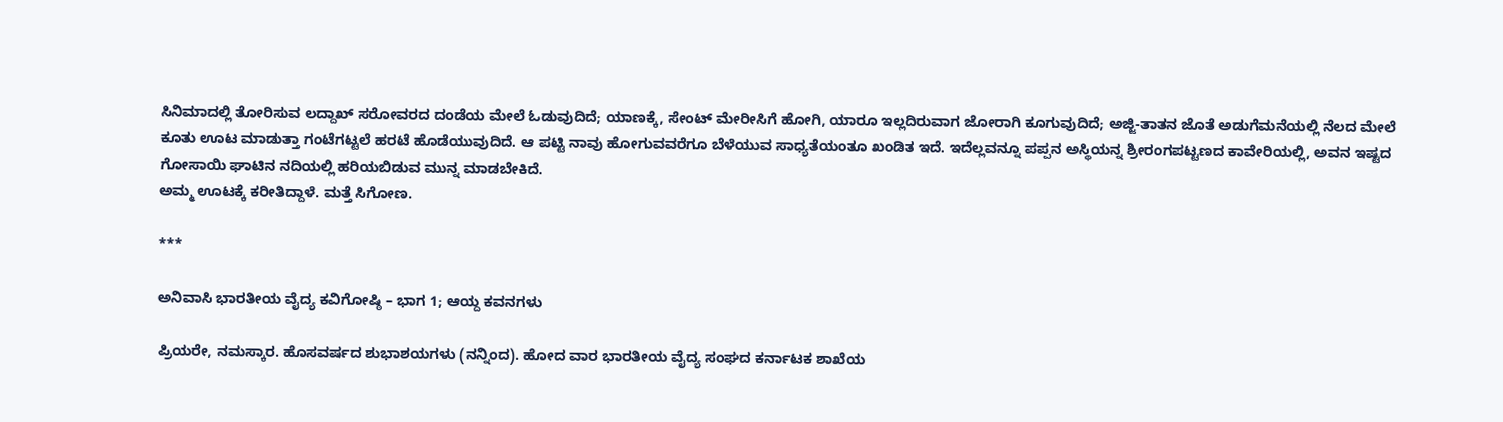ಸಿನಿಮಾದಲ್ಲಿ ತೋರಿಸುವ ಲದ್ದಾಖ್ ಸರೋವರದ ದಂಡೆಯ ಮೇಲೆ ಓಡುವುದಿದೆ; ಯಾಣಕ್ಕೆ, ಸೇಂಟ್ ಮೇರೀಸಿಗೆ ಹೋಗಿ, ಯಾರೂ ಇಲ್ಲದಿರುವಾಗ ಜೋರಾಗಿ ಕೂಗುವುದಿದೆ; ಅಜ್ಜಿ-ತಾತನ ಜೊತೆ ಅಡುಗೆಮನೆಯಲ್ಲಿ ನೆಲದ ಮೇಲೆ ಕೂತು ಊಟ ಮಾಡುತ್ತಾ ಗಂಟೆಗಟ್ಟಲೆ ಹರಟೆ ಹೊಡೆಯುವುದಿದೆ. ಆ ಪಟ್ಟಿ ನಾವು ಹೋಗುವವರೆಗೂ ಬೆಳೆಯುವ ಸಾಧ್ಯತೆಯಂತೂ ಖಂಡಿತ ಇದೆ. ಇದೆಲ್ಲವನ್ನೂ ಪಪ್ಪನ ಅಸ್ಥಿಯನ್ನ ಶ್ರೀರಂಗಪಟ್ಟಣದ ಕಾವೇರಿಯಲ್ಲಿ, ಅವನ ಇಷ್ಟದ ಗೋಸಾಯಿ ಘಾಟಿನ ನದಿಯಲ್ಲಿ ಹರಿಯಬಿಡುವ ಮುನ್ನ ಮಾಡಬೇಕಿದೆ.
ಅಮ್ಮ ಊಟಕ್ಕೆ ಕರೀತಿದ್ದಾಳೆ. ಮತ್ತೆ ಸಿಗೋಣ.

***

ಅನಿವಾಸಿ ಭಾರತೀಯ ವೈದ್ಯ ಕವಿಗೋಷ್ಠಿ – ಭಾಗ 1; ಆಯ್ದ ಕವನಗಳು

ಪ್ರಿಯರೇ, ನಮಸ್ಕಾರ. ಹೊಸವರ್ಷದ ಶುಭಾಶಯಗಳು (ನನ್ನಿಂದ). ಹೋದ ವಾರ ಭಾರತೀಯ ವೈದ್ಯ ಸಂಘದ ಕರ್ನಾಟಕ ಶಾಖೆಯ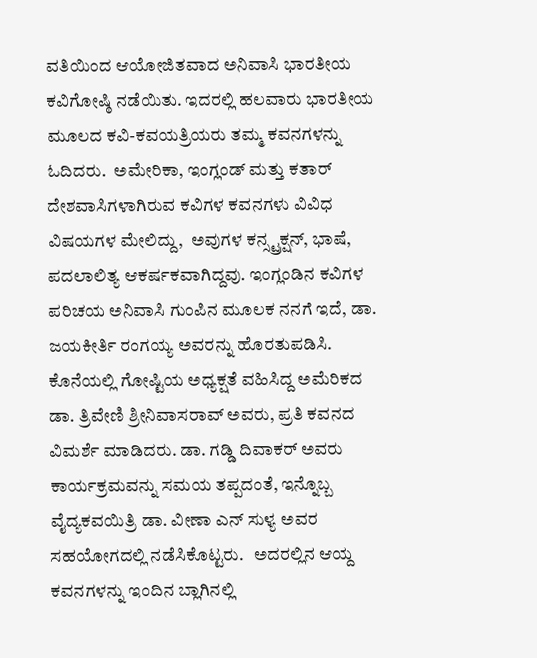ವತಿಯಿಂದ ಆಯೋಜಿತವಾದ ಅನಿವಾಸಿ ಭಾರತೀಯ ಕವಿಗೋಷ್ಠಿ ನಡೆಯಿತು. ಇದರಲ್ಲಿ ಹಲವಾರು ಭಾರತೀಯ ಮೂಲದ ಕವಿ-ಕವಯತ್ರಿಯರು ತಮ್ಮ ಕವನಗಳನ್ನು ಓದಿದರು.  ಅಮೇರಿಕಾ, ಇಂಗ್ಲಂಡ್ ಮತ್ತು ಕತಾರ್ ದೇಶವಾಸಿಗಳಾಗಿರುವ ಕವಿಗಳ ಕವನಗಳು ವಿವಿಧ ವಿಷಯಗಳ ಮೇಲಿದ್ದು,  ಅವುಗಳ ಕನ್ಸ್ಟ್ರಕ್ಷನ್, ಭಾಷೆ, ಪದಲಾಲಿತ್ಯ ಆಕರ್ಷಕವಾಗಿದ್ದವು. ಇಂಗ್ಲಂಡಿನ ಕವಿಗಳ ಪರಿಚಯ ಅನಿವಾಸಿ ಗುಂಪಿನ ಮೂಲಕ ನನಗೆ ಇದೆ, ಡಾ. ಜಯಕೀರ್ತಿ ರಂಗಯ್ಯ ಅವರನ್ನು ಹೊರತುಪಡಿಸಿ.  ಕೊನೆಯಲ್ಲಿ ಗೋಷ್ಟಿಯ ಅಧ್ಯಕ್ಷತೆ ವಹಿಸಿದ್ದ ಅಮೆರಿಕದ ಡಾ. ತ್ರಿವೇಣಿ ಶ್ರೀನಿವಾಸರಾವ್ ಅವರು, ಪ್ರತಿ ಕವನದ ವಿಮರ್ಶೆ ಮಾಡಿದರು. ಡಾ. ಗಡ್ಡಿ ದಿವಾಕರ್ ಅವರು ಕಾರ್ಯಕ್ರಮವನ್ನು ಸಮಯ ತಪ್ಪದಂತೆ, ಇನ್ನೊಬ್ಬ ವೈದ್ಯಕವಯಿತ್ರಿ ಡಾ. ವೀಣಾ ಎನ್ ಸುಳ್ಯ ಅವರ ಸಹಯೋಗದಲ್ಲಿ ನಡೆಸಿಕೊಟ್ಟರು.   ಅದರಲ್ಲಿನ ಆಯ್ದ ಕವನಗಳನ್ನು ಇಂದಿನ ಬ್ಲಾಗಿನಲ್ಲಿ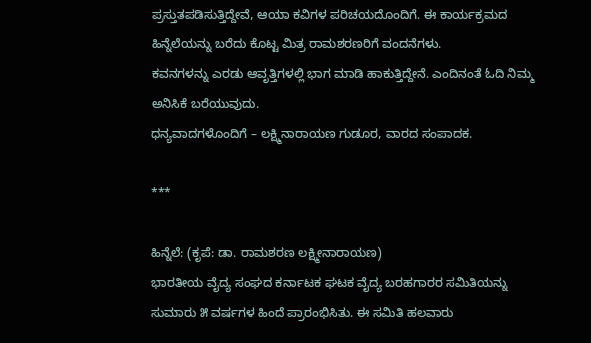ಪ್ರಸ್ತುತಪಡಿಸುತ್ತಿದ್ದೇವೆ, ಆಯಾ ಕವಿಗಳ ಪರಿಚಯದೊಂದಿಗೆ. ಈ ಕಾರ್ಯಕ್ರಮದ ಹಿನ್ನೆಲೆಯನ್ನು ಬರೆದು ಕೊಟ್ಟ ಮಿತ್ರ ರಾಮಶರಣರಿಗೆ ವಂದನೆಗಳು.
ಕವನಗಳನ್ನು ಎರಡು ಆವೃತ್ತಿಗಳಲ್ಲಿ ಭಾಗ ಮಾಡಿ ಹಾಕುತ್ತಿದ್ದೇನೆ. ಎಂದಿನಂತೆ ಓದಿ ನಿಮ್ಮ ಅನಿಸಿಕೆ ಬರೆಯುವುದು.
ಧನ್ಯವಾದಗಳೊಂದಿಗೆ – ಲಕ್ಷ್ಮಿನಾರಾಯಣ ಗುಡೂರ, ವಾರದ ಸಂಪಾದಕ.

***

ಹಿನ್ನೆಲೆ: (ಕೃಪೆ: ಡಾ. ರಾಮಶರಣ ಲಕ್ಷ್ಮೀನಾರಾಯಣ)
ಭಾರತೀಯ ವೈದ್ಯ ಸಂಘದ ಕರ್ನಾಟಕ ಘಟಕ ವೈದ್ಯ ಬರಹಗಾರರ ಸಮಿತಿಯನ್ನು ಸುಮಾರು ೫ ವರ್ಷಗಳ ಹಿಂದೆ ಪ್ರಾರಂಭಿಸಿತು. ಈ ಸಮಿತಿ ಹಲವಾರು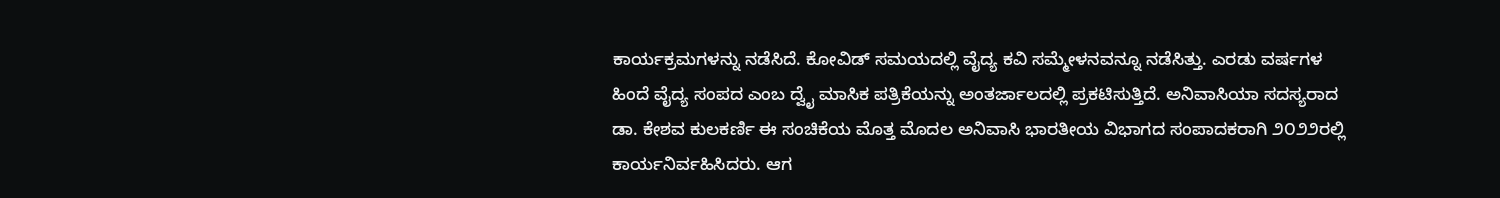ಕಾರ್ಯಕ್ರಮಗಳನ್ನು ನಡೆಸಿದೆ. ಕೋವಿಡ್ ಸಮಯದಲ್ಲಿ ವೈದ್ಯ ಕವಿ ಸಮ್ಮೇಳನವನ್ನೂ ನಡೆಸಿತ್ತು. ಎರಡು ವರ್ಷಗಳ ಹಿಂದೆ ವೈದ್ಯ ಸಂಪದ ಎಂಬ ದ್ವೈ ಮಾಸಿಕ ಪತ್ರಿಕೆಯನ್ನು ಅಂತರ್ಜಾಲದಲ್ಲಿ ಪ್ರಕಟಿಸುತ್ತಿದೆ. ಅನಿವಾಸಿಯಾ ಸದಸ್ಯರಾದ ಡಾ. ಕೇಶವ ಕುಲಕರ್ಣಿ ಈ ಸಂಚಿಕೆಯ ಮೊತ್ತ ಮೊದಲ ಅನಿವಾಸಿ ಭಾರತೀಯ ವಿಭಾಗದ ಸಂಪಾದಕರಾಗಿ ೨೦೨೨ರಲ್ಲಿ ಕಾರ್ಯನಿರ್ವಹಿಸಿದರು. ಆಗ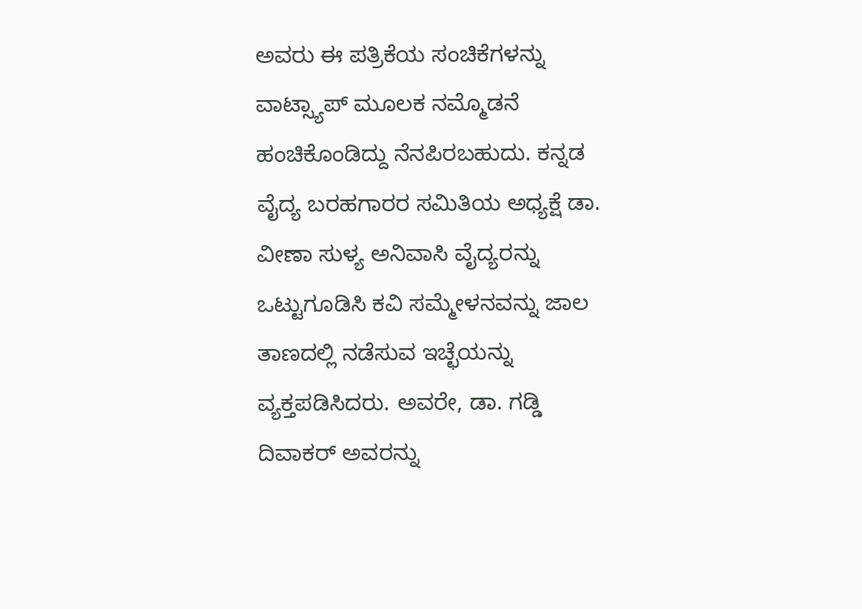ಅವರು ಈ ಪತ್ರಿಕೆಯ ಸಂಚಿಕೆಗಳನ್ನು ವಾಟ್ಸ್ಯಾಪ್ ಮೂಲಕ ನಮ್ಮೊಡನೆ ಹಂಚಿಕೊಂಡಿದ್ದು ನೆನಪಿರಬಹುದು. ಕನ್ನಡ ವೈದ್ಯ ಬರಹಗಾರರ ಸಮಿತಿಯ ಅಧ್ಯಕ್ಷೆ ಡಾ. ವೀಣಾ ಸುಳ್ಯ ಅನಿವಾಸಿ ವೈದ್ಯರನ್ನು ಒಟ್ಟುಗೂಡಿಸಿ ಕವಿ ಸಮ್ಮೇಳನವನ್ನು ಜಾಲ ತಾಣದಲ್ಲಿ ನಡೆಸುವ ಇಚ್ಛೆಯನ್ನು ವ್ಯಕ್ತಪಡಿಸಿದರು. ಅವರೇ, ಡಾ. ಗಡ್ಡಿ ದಿವಾಕರ್ ಅವರನ್ನು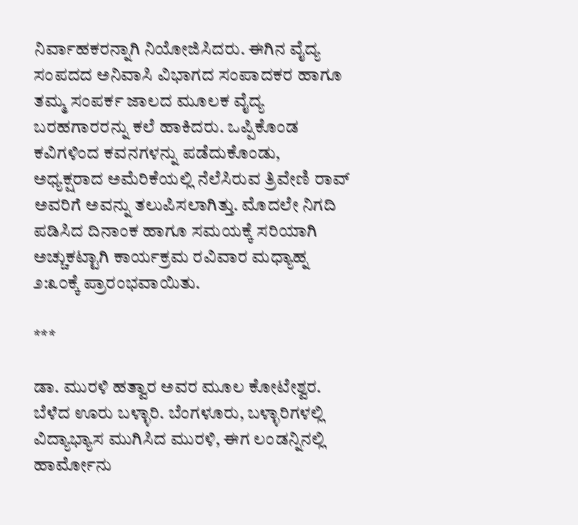ನಿರ್ವಾಹಕರನ್ನಾಗಿ ನಿಯೋಜಿಸಿದರು. ಈಗಿನ ವೈದ್ಯ ಸಂಪದದ ಅನಿವಾಸಿ ವಿಭಾಗದ ಸಂಪಾದಕರ ಹಾಗೂ ತಮ್ಮ ಸಂಪರ್ಕ ಜಾಲದ ಮೂಲಕ ವೈದ್ಯ ಬರಹಗಾರರನ್ನು ಕಲೆ ಹಾಕಿದರು. ಒಪ್ಪಿಕೊಂಡ ಕವಿಗಳಿಂದ ಕವನಗಳನ್ನು ಪಡೆದುಕೊಂಡು, ಅಧ್ಯಕ್ಷರಾದ ಅಮೆರಿಕೆಯಲ್ಲಿ ನೆಲೆಸಿರುವ ತ್ರಿವೇಣಿ ರಾವ್ ಅವರಿಗೆ ಅವನ್ನು ತಲುಪಿಸಲಾಗಿತ್ತು. ಮೊದಲೇ ನಿಗದಿ ಪಡಿಸಿದ ದಿನಾಂಕ ಹಾಗೂ ಸಮಯಕ್ಕೆ ಸರಿಯಾಗಿ ಅಚ್ಚುಕಟ್ಟಾಗಿ ಕಾರ್ಯಕ್ರಮ ರವಿವಾರ ಮಧ್ಯಾಹ್ನ ೨:೩೦ಕ್ಕೆ ಪ್ರಾರಂಭವಾಯಿತು.

***

ಡಾ. ಮುರಳಿ ಹತ್ವಾರ ಅವರ ಮೂಲ ಕೋಟೇಶ್ವರ. ಬೆಳೆದ ಊರು ಬಳ್ಳಾರಿ. ಬೆಂಗಳೂರು, ಬಳ್ಳಾರಿಗಳಲ್ಲಿ ವಿದ್ಯಾಭ್ಯಾಸ ಮುಗಿಸಿದ ಮುರಳಿ, ಈಗ ಲಂಡನ್ನಿನಲ್ಲಿ ಹಾರ್ಮೋನು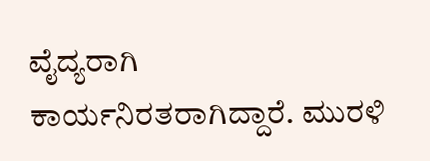ವೈದ್ಯರಾಗಿ ಕಾರ್ಯನಿರತರಾಗಿದ್ದಾರೆ. ಮುರಳಿ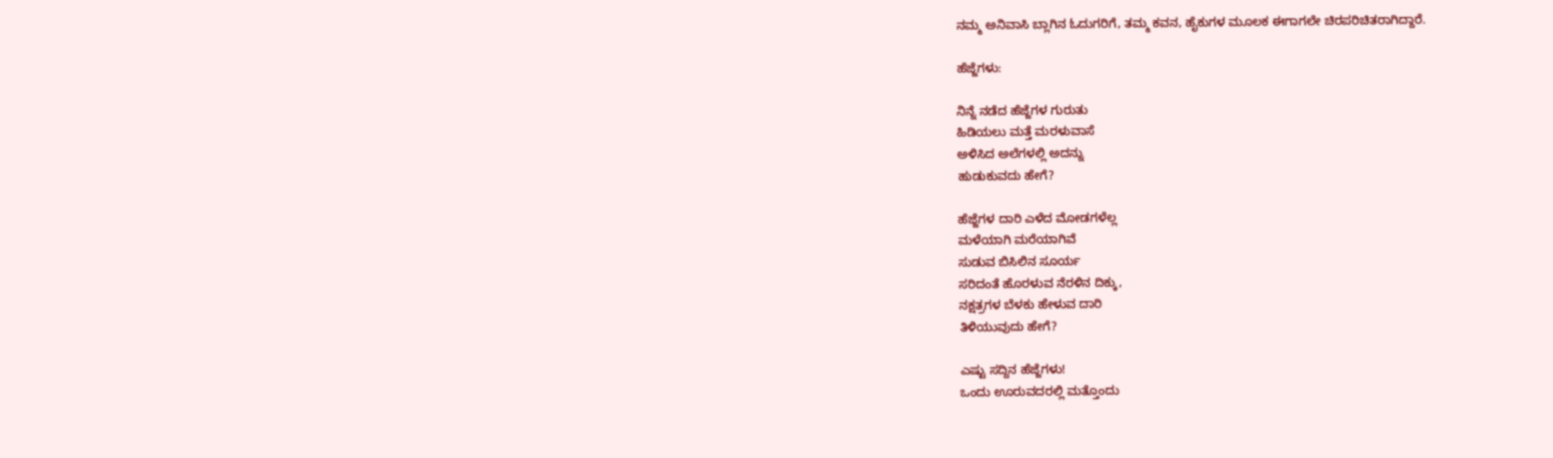ನಮ್ಮ ಅನಿವಾಸಿ ಬ್ಲಾಗಿನ ಓದುಗರಿಗೆ, ತಮ್ಮ ಕವನ, ಹೈಕುಗಳ ಮೂಲಕ ಈಗಾಗಲೇ ಚಿರಪರಿಚಿತರಾಗಿದ್ದಾರೆ.

ಹೆಜ್ಜೆಗಳು:

ನಿನ್ನೆ ನಡೆದ ಹೆಜ್ಜೆಗಳ ಗುರುತು
ಹಿಡಿಯಲು ಮತ್ತೆ ಮರಳುವಾಸೆ
ಅಳಿಸಿದ ಅಲೆಗಳಲ್ಲಿ ಅದನ್ನು
ಹುಡುಕುವದು ಹೇಗೆ?

ಹೆಜ್ಜೆಗಳ ದಾರಿ ಎಳೆದ ಮೋಡಗಳೆಲ್ಲ
ಮಳೆಯಾಗಿ ಮರೆಯಾಗಿವೆ
ಸುಡುವ ಬಿಸಿಲಿನ ಸೂರ್ಯ
ಸರಿದಂತೆ ಹೊರಳುವ ನೆರಳಿನ ದಿಕ್ಕು,
ನಕ್ಷತ್ರಗಳ ಬೆಳಕು ಹೇಳುವ ದಾರಿ
ತಿಳಿಯುವುದು ಹೇಗೆ?

ಎಷ್ಟು ಸದ್ದಿನ ಹೆಜ್ಜೆಗಳು!
ಒಂದು ಊರುವದರಲ್ಲಿ ಮತ್ತೊಂದು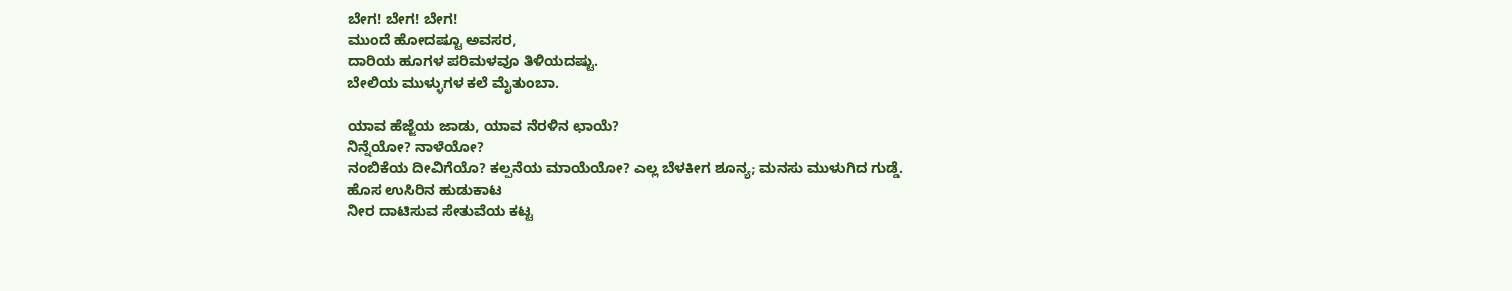ಬೇಗ! ಬೇಗ! ಬೇಗ!
ಮುಂದೆ ಹೋದಷ್ಟೂ ಅವಸರ,
ದಾರಿಯ ಹೂಗಳ ಪರಿಮಳವೂ ತಿಳಿಯದಷ್ಟು.
ಬೇಲಿಯ ಮುಳ್ಳುಗಳ ಕಲೆ ಮೈತುಂಬಾ.

ಯಾವ ಹೆಜ್ಜೆಯ ಜಾಡು, ಯಾವ ನೆರಳಿನ ಛಾಯೆ?
ನಿನ್ನೆಯೋ? ನಾಳೆಯೋ?
ನಂಬಿಕೆಯ ದೀವಿಗೆಯೊ? ಕಲ್ಪನೆಯ ಮಾಯೆಯೋ? ಎಲ್ಲ ಬೆಳಕೀಗ ಶೂನ್ಯ; ಮನಸು ಮುಳುಗಿದ ಗುಡ್ಡೆ.
ಹೊಸ ಉಸಿರಿನ ಹುಡುಕಾಟ
ನೀರ ದಾಟಿಸುವ ಸೇತುವೆಯ ಕಟ್ಟ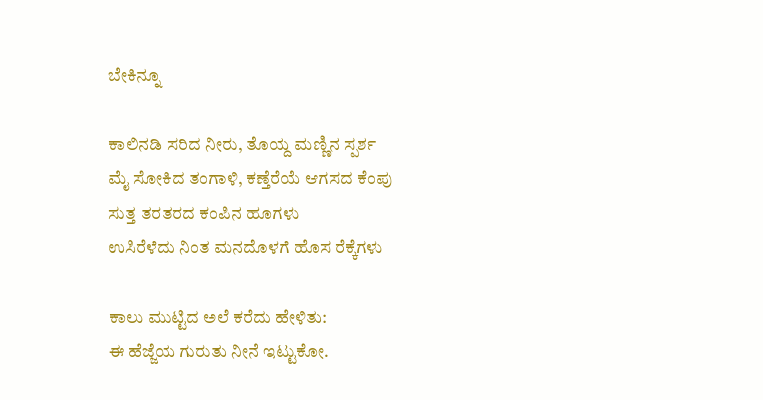ಬೇಕಿನ್ನೂ

ಕಾಲಿನಡಿ ಸರಿದ ನೀರು, ತೊಯ್ದ ಮಣ್ಣಿನ ಸ್ಪರ್ಶ
ಮೈ ಸೋಕಿದ ತಂಗಾಳಿ, ಕಣ್ತೆರೆಯೆ ಆಗಸದ ಕೆಂಪು
ಸುತ್ತ ತರತರದ ಕಂಪಿನ ಹೂಗಳು
ಉಸಿರೆಳೆದು ನಿಂತ ಮನದೊಳಗೆ ಹೊಸ ರೆಕ್ಕೆಗಳು

ಕಾಲು ಮುಟ್ಟಿದ ಅಲೆ ಕರೆದು ಹೇಳಿತು:
ಈ ಹೆಜ್ಜೆಯ ಗುರುತು ನೀನೆ ಇಟ್ಟುಕೋ.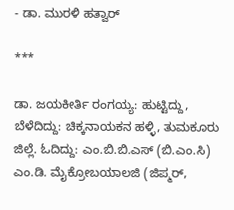- ಡಾ. ಮುರಳಿ ಹತ್ವಾರ್

***

ಡಾ. ಜಯಕೀರ್ತಿ ರಂಗಯ್ಯ: ಹುಟ್ಟಿದ್ದು, ಬೆಳೆದಿದ್ದು: ಚಿಕ್ಕನಾಯಕನ ಹಳ್ಳಿ, ತುಮಕೂರು ಜಿಲ್ಲೆ. ಓದಿದ್ದು: ಎಂ.ಬಿ.ಬಿ.ಎಸ್ (ಬಿ.ಎಂ.ಸಿ) ಎಂ.ಡಿ. ಮೈಕ್ರೋಬಯಾಲಜಿ (ಜಿಪ್ಮರ್,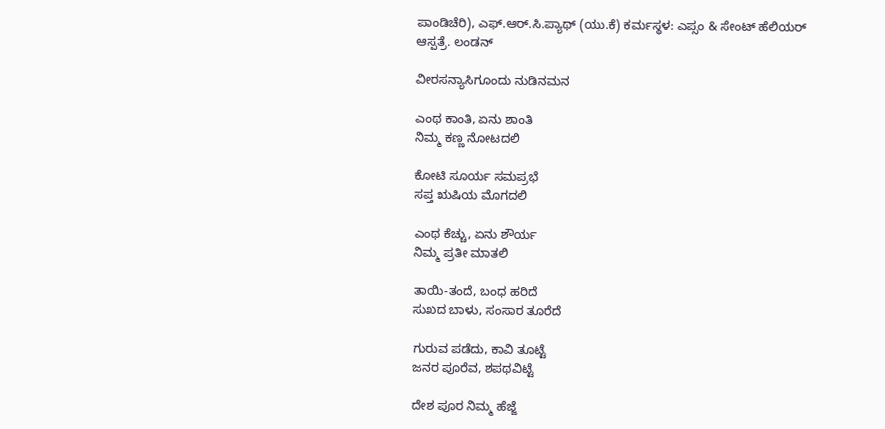ಪಾಂಡಿಚೆರಿ), ಎಫ್.ಆರ್.ಸಿ.ಪ್ಯಾಥ್ (ಯು.ಕೆ) ಕರ್ಮಸ್ಥಳ: ಎಪ್ಸಂ & ಸೇಂಟ್ ಹೆಲಿಯರ್ ಆಸ್ಪತ್ರೆ. ಲಂಡನ್

ವೀರಸನ್ಯಾಸಿಗೂಂದು ನುಡಿನಮನ

ಎಂಥ ಕಾಂತಿ, ಏನು ಶಾಂತಿ
ನಿಮ್ಮ ಕಣ್ಣ ನೋಟದಲಿ

ಕೋಟಿ ಸೂರ್ಯ ಸಮಪ್ರಭೆ
ಸಪ್ತ ಋಷಿಯ ಮೊಗದಲಿ

ಎಂಥ ಕೆಚ್ಚು, ಏನು ಶೌರ್ಯ
ನಿಮ್ಮ ಪ್ರತೀ ಮಾತಲಿ

ತಾಯಿ-ತಂದೆ, ಬಂಧ ಹರಿದೆ
ಸುಖದ ಬಾಳು, ಸಂಸಾರ ತೂರೆದೆ

ಗುರುವ ಪಡೆದು, ಕಾವಿ ತೂಟ್ಟೆ
ಜನರ ಪೂರೆವ, ಶಪಥವಿಟ್ಟೆ

ದೇಶ ಪೂರ ನಿಮ್ಮ ಹೆಜ್ಜೆ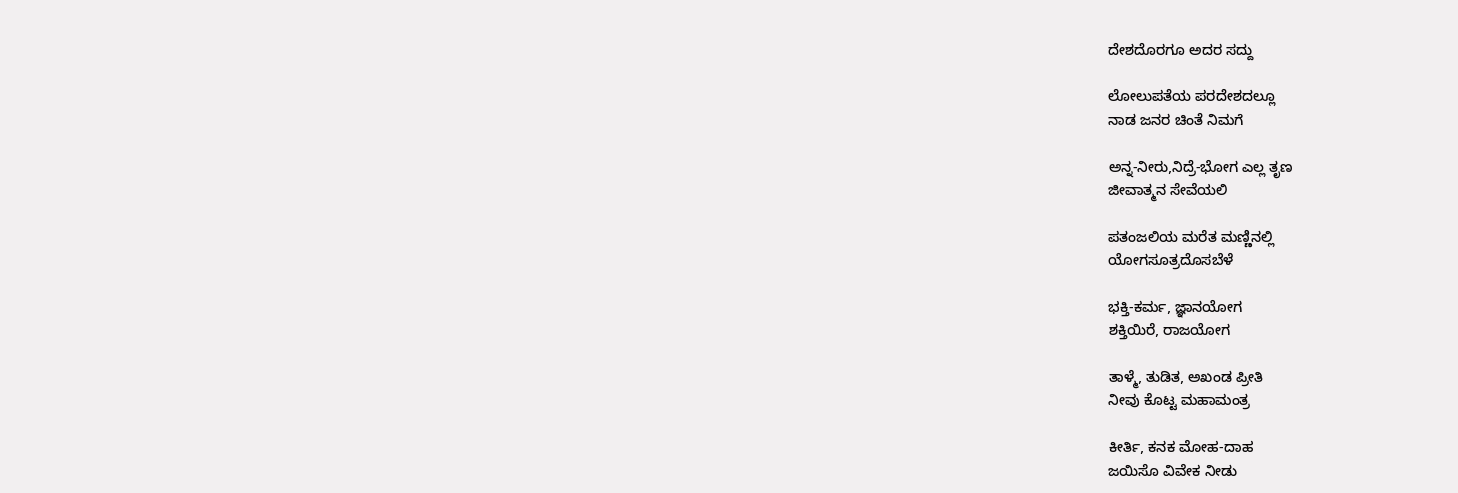ದೇಶದೊರಗೂ ಅದರ ಸದ್ದು

ಲೋಲುಪತೆಯ ಪರದೇಶದಲ್ಲೂ
ನಾಡ ಜನರ ಚಿಂತೆ ನಿಮಗೆ

ಅನ್ನ-ನೀರು,ನಿದ್ರೆ-ಭೋಗ ಎಲ್ಲ ತೃಣ
ಜೀವಾತ್ಮನ ಸೇವೆಯಲಿ

ಪತಂಜಲಿಯ ಮರೆತ ಮಣ್ಣಿನಲ್ಲಿ
ಯೋಗಸೂತ್ರದೊಸಬೆಳೆ

ಭಕ್ತಿ-ಕರ್ಮ, ಜ್ಞಾನಯೋಗ
ಶಕ್ತಿಯಿರೆ, ರಾಜಯೋಗ

ತಾಳ್ಮೆ, ತುಡಿತ, ಅಖಂಡ ಪ್ರೀತಿ
ನೀವು ಕೊಟ್ಟ ಮಹಾಮಂತ್ರ

ಕೀರ್ತಿ, ಕನಕ ಮೋಹ-ದಾಹ
ಜಯಿಸೊ ವಿವೇಕ ನೀಡು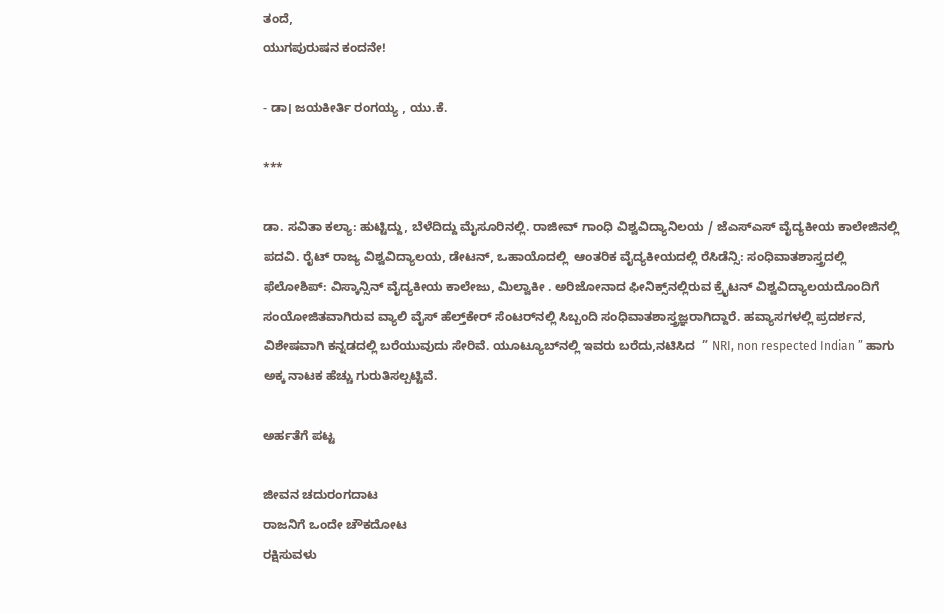ತಂದೆ,
ಯುಗಪುರುಷನ ಕಂದನೇ!

- ಡಾ। ಜಯಕೀರ್ತಿ ರಂಗಯ್ಯ , ಯು.ಕೆ.

***

ಡಾ. ಸವಿತಾ ಕಲ್ಯಾ: ಹುಟ್ಟಿದ್ದು, ಬೆಳೆದಿದ್ದು ಮೈಸೂರಿನಲ್ಲಿ. ರಾಜೀವ್ ಗಾಂಧಿ ವಿಶ್ವವಿದ್ಯಾನಿಲಯ / ಜೆಎಸ್ಎಸ್ ವೈದ್ಯಕೀಯ ಕಾಲೇಜಿನಲ್ಲಿ ಪದವಿ. ರೈಟ್ ರಾಜ್ಯ ವಿಶ್ವವಿದ್ಯಾಲಯ, ಡೇಟನ್, ಒಹಾಯೊದಲ್ಲಿ  ಆಂತರಿಕ ವೈದ್ಯಕೀಯದಲ್ಲಿ ರೆಸಿಡೆನ್ಸಿ: ಸಂಧಿವಾತಶಾಸ್ತ್ರದಲ್ಲಿ ಫೆಲೋಶಿಪ್: ವಿಸ್ಕಾನ್ಸಿನ್ ವೈದ್ಯಕೀಯ ಕಾಲೇಜು, ಮಿಲ್ವಾಕೀ . ಅರಿಜೋನಾದ ಫೀನಿಕ್ಸ್‌ನಲ್ಲಿರುವ ಕ್ರೈಟನ್ ವಿಶ್ವವಿದ್ಯಾಲಯದೊಂದಿಗೆ ಸಂಯೋಜಿತವಾಗಿರುವ ವ್ಯಾಲಿ ವೈಸ್ ಹೆಲ್ತ್‌ಕೇರ್ ಸೆಂಟರ್‌ನಲ್ಲಿ ಸಿಬ್ಬಂದಿ ಸಂಧಿವಾತಶಾಸ್ತ್ರಜ್ಞರಾಗಿದ್ದಾರೆ. ಹವ್ಯಾಸಗಳಲ್ಲಿ ಪ್ರದರ್ಶನ, ವಿಶೇಷವಾಗಿ ಕನ್ನಡದಲ್ಲಿ ಬರೆಯುವುದು ಸೇರಿವೆ. ಯೂಟ್ಯೂಬ್‌ನಲ್ಲಿ ಇವರು ಬರೆದು,ನಟಿಸಿದ  ” NRI, non respected Indian ” ಹಾಗು ಅಕ್ಕ ನಾಟಕ ಹೆಚ್ಚು ಗುರುತಿಸಲ್ಪಟ್ಟಿವೆ.

ಅರ್ಹತೆಗೆ ಪಟ್ಟ

ಜೀವನ ಚದುರಂಗದಾಟ
ರಾಜನಿಗೆ ಒಂದೇ ಚೌಕದೋಟ
ರಕ್ಷಿಸುವಳು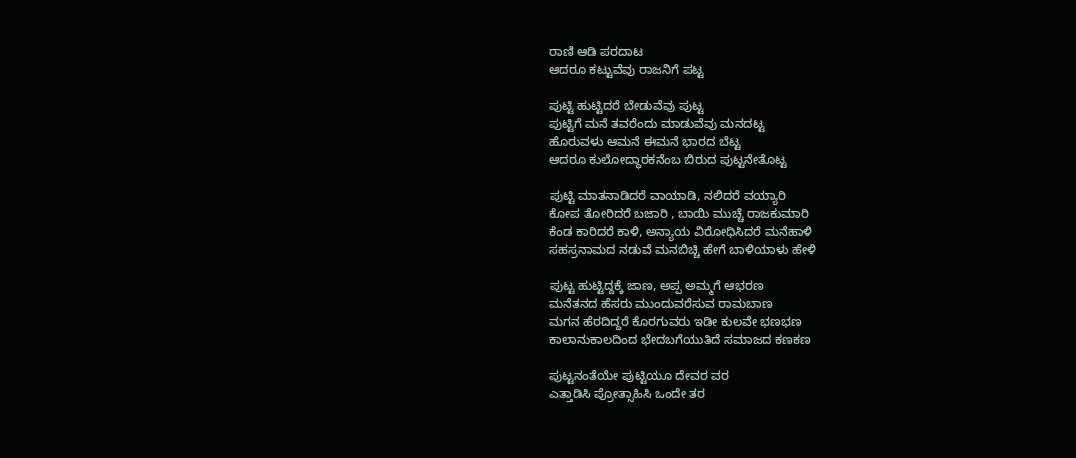ರಾಣಿ ಆಡಿ ಪರದಾಟ
ಆದರೂ ಕಟ್ಟುವೆವು ರಾಜನಿಗೆ ಪಟ್ಟ

ಪುಟ್ಟಿ ಹುಟ್ಟಿದರೆ ಬೇಡುವೆವು ಪುಟ್ಟ
ಪುಟ್ಟಿಗೆ ಮನೆ ತವರೆಂದು ಮಾಡುವೆವು ಮನದಟ್ಟ
ಹೊರುವಳು ಆಮನೆ ಈಮನೆ ಭಾರದ ಬೆಟ್ಟ
ಆದರೂ ಕುಲೋದ್ಧಾರಕನೆಂಬ ಬಿರುದ ಪುಟ್ಟನೇತೊಟ್ಟ

ಪುಟ್ಟಿ ಮಾತನಾಡಿದರೆ ವಾಯಾಡಿ, ನಲಿದರೆ ವಯ್ಯಾರಿ
ಕೋಪ ತೋರಿದರೆ ಬಜಾರಿ , ಬಾಯಿ ಮುಚ್ಚೆ ರಾಜಕುಮಾರಿ
ಕೆಂಡ ಕಾರಿದರೆ ಕಾಳಿ, ಅನ್ಯಾಯ ವಿರೋಧಿಸಿದರೆ ಮನೆಹಾಳಿ
ಸಹಸ್ರನಾಮದ ನಡುವೆ ಮನಬಿಚ್ಚಿ ಹೇಗೆ ಬಾಳಿಯಾಳು ಹೇಳಿ

ಪುಟ್ಟ ಹುಟ್ಟಿದ್ದಕ್ಕೆ ಜಾಣ, ಅಪ್ಪ ಅಮ್ಮಗೆ ಆಭರಣ
ಮನೆತನದ ಹೆಸರು ಮುಂದುವರೆಸುವ ರಾಮಬಾಣ
ಮಗನ ಹೆರದಿದ್ದರೆ ಕೊರಗುವರು ಇಡೀ ಕುಲವೇ ಭಣಭಣ
ಕಾಲಾನುಕಾಲದಿಂದ ಭೇದಬಗೆಯುತಿದೆ ಸಮಾಜದ ಕಣಕಣ

ಪುಟ್ಟನಂತೆಯೇ ಪುಟ್ಟಿಯೂ ದೇವರ ವರ
ಎತ್ತಾಡಿಸಿ ಪ್ರೋತ್ಸಾಹಿಸಿ ಒಂದೇ ತರ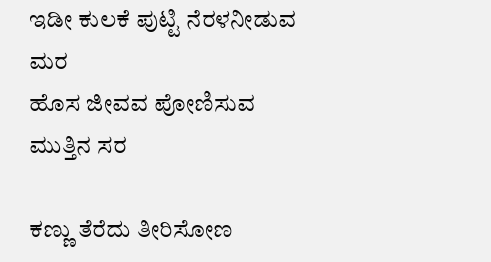ಇಡೀ ಕುಲಕೆ ಪುಟ್ಟಿ ನೆರಳನೀಡುವ ಮರ
ಹೊಸ ಜೀವವ ಪೋಣಿಸುವ ಮುತ್ತಿನ ಸರ

ಕಣ್ಣು ತೆರೆದು ತೀರಿಸೋಣ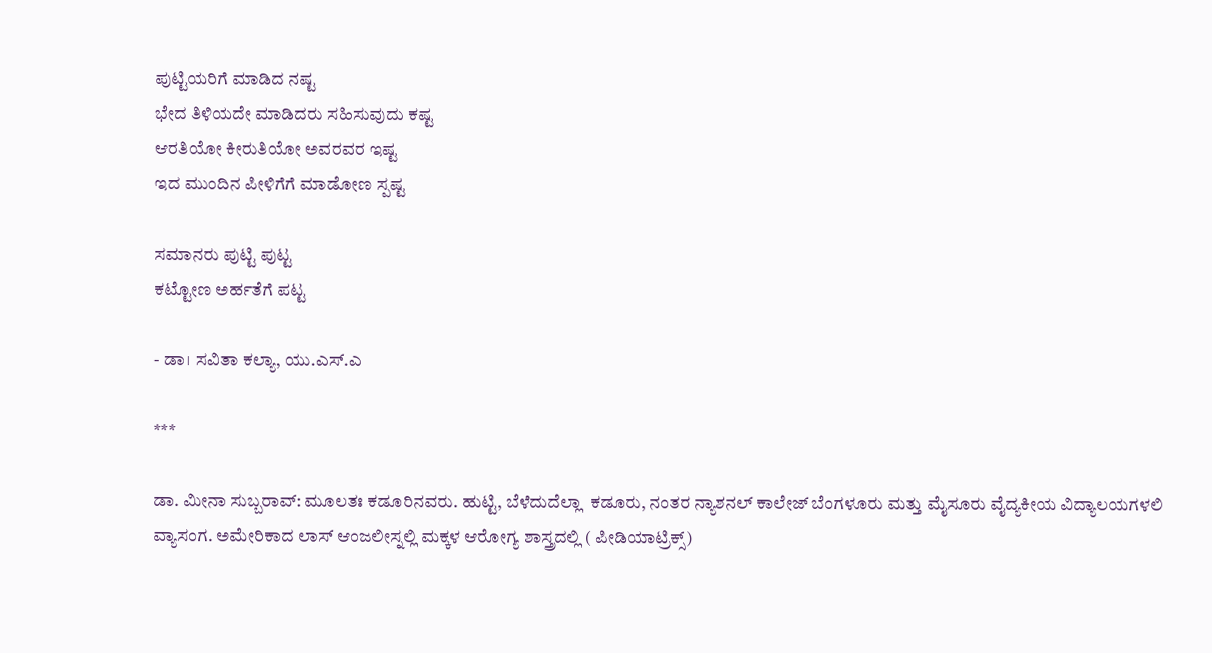ಪುಟ್ಟಿಯರಿಗೆ ಮಾಡಿದ ನಷ್ಟ
ಭೇದ ತಿಳಿಯದೇ ಮಾಡಿದರು ಸಹಿಸುವುದು ಕಷ್ಟ
ಆರತಿಯೋ ಕೀರುತಿಯೋ ಅವರವರ ಇಷ್ಟ
ಇದ ಮುಂದಿನ ಪೀಳಿಗೆಗೆ ಮಾಡೋಣ ಸ್ಪಷ್ಟ

ಸಮಾನರು ಪುಟ್ಟಿ ಪುಟ್ಟ
ಕಟ್ಟೋಣ ಅರ್ಹತೆಗೆ ಪಟ್ಟ

- ಡಾ। ಸವಿತಾ ಕಲ್ಯಾ, ಯು.ಎಸ್.ಎ

***

ಡಾ. ಮೀನಾ ಸುಬ್ಬರಾವ್: ಮೂಲತಃ ಕಡೂರಿನವರು. ಹುಟ್ಟಿ, ಬೆಳೆದುದೆಲ್ಲಾ  ಕಡೂರು, ನಂತರ ನ್ಯಾಶನಲ್ ಕಾಲೇಜ್ ಬೆಂಗಳೂರು ಮತ್ತು ಮೈಸೂರು ವೈದ್ಯಕೀಯ ವಿದ್ಯಾಲಯಗಳಲಿ ವ್ಯಾಸಂಗ. ಅಮೇರಿಕಾದ ಲಾಸ್ ಆಂಜಲೀಸ್ನಲ್ಲಿ ಮಕ್ಕಳ ಆರೋಗ್ಯ ಶಾಸ್ತ್ರದಲ್ಲಿ ( ಪೀಡಿಯಾಟ್ರಿಕ್ಸ್)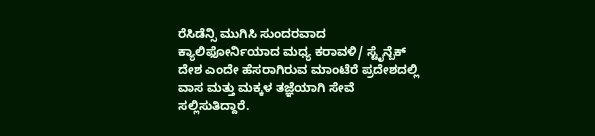ರೆಸಿಡೆನ್ಸಿ ಮುಗಿಸಿ ಸುಂದರವಾದ ಕ್ಯಾಲಿಫೋರ್ನಿಯಾದ ಮಧ್ಯ ಕರಾವಳಿ/ ಸ್ಟೈನ್ಬೆಕ್ ದೇಶ ಎಂದೇ ಹೆಸರಾಗಿರುವ ಮಾಂಟೆರೆ ಪ್ರದೇಶದಲ್ಲಿ ವಾಸ ಮತ್ತು ಮಕ್ಕಳ ತಜ್ಞೆಯಾಗಿ ಸೇವೆ ಸಲ್ಲಿಸುತಿದ್ದಾರೆ.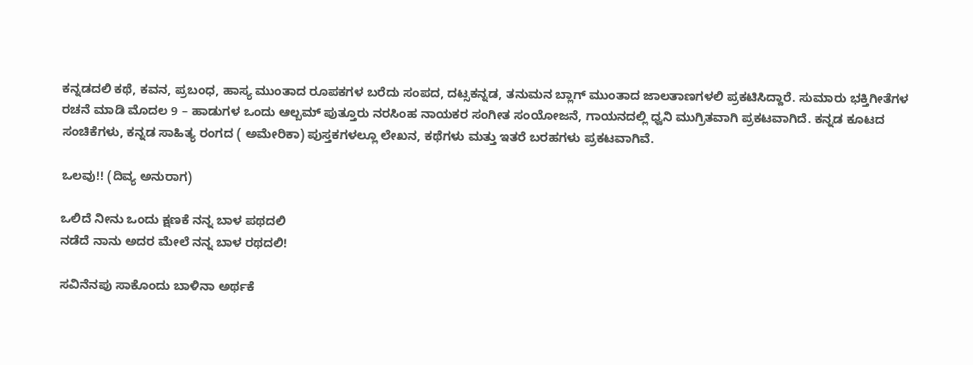ಕನ್ನಡದಲಿ ಕಥೆ, ಕವನ, ಪ್ರಬಂಧ, ಹಾಸ್ಯ ಮುಂತಾದ ರೂಪಕಗಳ ಬರೆದು ಸಂಪದ, ದಟ್ಸಕನ್ನಡ, ತನುಮನ ಬ್ಲಾಗ್ ಮುಂತಾದ ಜಾಲತಾಣಗಳಲಿ ಪ್ರಕಟಿಸಿದ್ದಾರೆ. ಸುಮಾರು ಭಕ್ತಿಗೀತೆಗಳ ರಚನೆ ಮಾಡಿ ಮೊದಲ 9 – ಹಾಡುಗಳ ಒಂದು ಆಲ್ಬಮ್ ಪುತ್ತೂರು ನರಸಿಂಹ ನಾಯಕರ ಸಂಗೀತ ಸಂಯೋಜನೆ, ಗಾಯನದಲ್ಲಿ ಧ್ವನಿ ಮುಗ್ರಿತವಾಗಿ ಪ್ರಕಟವಾಗಿದೆ. ಕನ್ನಡ ಕೂಟದ ಸಂಚಿಕೆಗಳು, ಕನ್ನಡ ಸಾಹಿತ್ಯ ರಂಗದ ( ಅಮೇರಿಕಾ) ಪುಸ್ತಕಗಳಲ್ಲೂ ಲೇಖನ, ಕಥೆಗಳು ಮತ್ತು ಇತರೆ ಬರಹಗಳು ಪ್ರಕಟವಾಗಿವೆ.

ಒಲವು!! (ದಿವ್ಯ ಅನುರಾಗ)

ಒಲಿದೆ ನೀನು ಒಂದು ಕ್ಷಣಕೆ ನನ್ನ ಬಾಳ ಪಥದಲಿ
ನಡೆದೆ ನಾನು ಅದರ ಮೇಲೆ ನನ್ನ ಬಾಳ ರಥದಲಿ!

ಸವಿನೆನಪು ಸಾಕೊಂದು ಬಾಳಿನಾ ಅರ್ಥಕೆ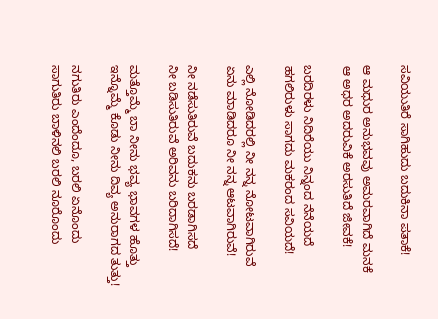ಸವಿಯುತಿರೆ ಸಾಗಿಹುದು ಬದುಕಿನಾ ಪತಾಕೆ!

ಆ ಮಧುರ ಅನುಭವವು ಅಮರವಾಗಿದೆ ಮನಕೆ
ಆ ಅಧರ ಅದರುವಿಕೆ ಅರಸುತಿದೆ ಜೀವಕೆ!

ಬರದಿರಳು ನಿದಿರೆಯು ನಿನ್ನಂದ ನೆನೆಯದೆ
ಹಗಲಿರುಳು ಸಾಗದು ಮಕರಂದ ಸವಿಯದೆ!

ಎಲ್ಲಿ ನೋಡಿದರಲ್ಲಿ ನೀ ನನ್ನ ನೋಟವಾಗಿರುವೆ
ಏನು ಮಾಡಿದರೂ ನೀ ನನ್ನ ಆಟವಾಗಿರುವೆ!

ನೀ ನಡೆಸುತಿರುವೆ ಬದುಕನು ಬರಡಾಗಿಸದೆ
ನೀ ಬಡಿಸುತಿರುವೆ ಅರಿವನು ಬರಿದಾಗಿಸದೆ!

ಮತ್ತೊಮ್ಮೆ ಬಾ ನೀನು ಭವ್ಯ ಭಾವಗಳ ಹೊತ್ತು
ಇನ್ನೊಮ್ಮೆ ಕೊಡು ನೀನು ದಿವ್ಯ ಅನುರಾಗದ ತುತ್ತು!

ನಗುತಿರು ಎಂದೆಂದೂ, ಬರಲಿ ಏನೊಂದು
ಸಾಗುತಿರು ಬಾಳಿನಲಿ ಬರಲಿ ನೂರೊಂದು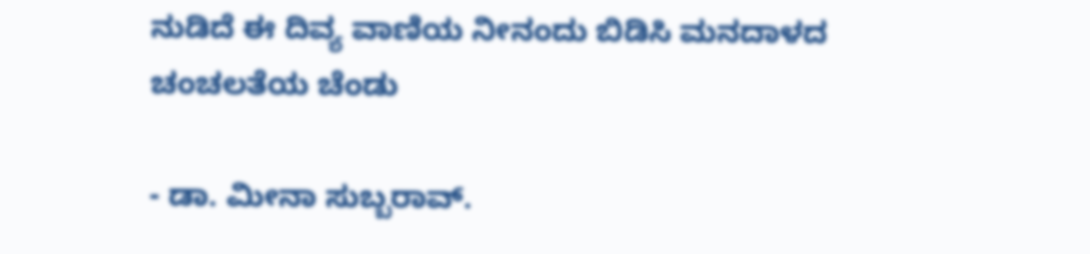ನುಡಿದೆ ಈ ದಿವ್ಯ ವಾಣಿಯ ನೀನಂದು ಬಿಡಿಸಿ ಮನದಾಳದ ಚಂಚಲತೆಯ ಚೆಂಡು

- ಡಾ. ಮೀನಾ ಸುಬ್ಬರಾವ್.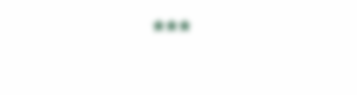***